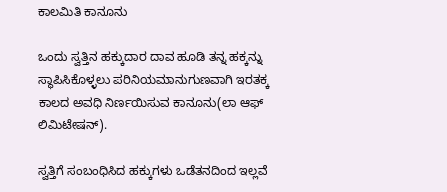ಕಾಲಮಿತಿ ಕಾನೂನು

ಒಂದು ಸ್ವತ್ತಿನ ಹಕ್ಕುದಾರ ದಾವ ಹೂಡಿ ತನ್ನ ಹಕ್ಕನ್ನು ಸ್ಥಾಪಿಸಿಕೊಳ್ಳಲು ಪರಿನಿಯಮಾನುಗುಣವಾಗಿ ಇರತಕ್ಕ ಕಾಲದ ಅವಧಿ ನಿರ್ಣಯಿಸುವ ಕಾನೂನು(ಲಾ ಆಫ್ ಲಿಮಿಟೇಷನ್).

ಸ್ವತ್ತಿಗೆ ಸಂಬಂಧಿಸಿದ ಹಕ್ಕುಗಳು ಒಡೆತನದಿಂದ ಇಲ್ಲವೆ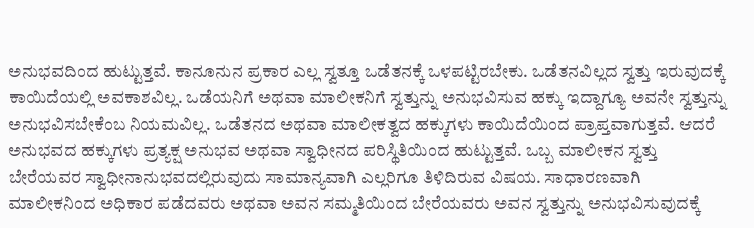ಅನುಭವದಿಂದ ಹುಟ್ಟುತ್ತವೆ. ಕಾನೂನುನ ಪ್ರಕಾರ ಎಲ್ಲ ಸ್ವತ್ತೂ ಒಡೆತನಕ್ಕೆ ಒಳಪಟ್ಟಿರಬೇಕು. ಒಡೆತನವಿಲ್ಲದ ಸ್ವತ್ತು ಇರುವುದಕ್ಕೆ ಕಾಯಿದೆಯಲ್ಲಿ ಅವಕಾಶವಿಲ್ಲ. ಒಡೆಯನಿಗೆ ಅಥವಾ ಮಾಲೀಕನಿಗೆ ಸ್ವತ್ತುನ್ನು ಅನುಭವಿಸುವ ಹಕ್ಕು ಇದ್ದಾಗ್ಯೂ ಅವನೇ ಸ್ವತ್ತುನ್ನು ಅನುಭವಿಸಬೇಕೆಂಬ ನಿಯಮವಿಲ್ಲ. ಒಡೆತನದ ಅಥವಾ ಮಾಲೀಕತ್ವದ ಹಕ್ಕುಗಳು ಕಾಯಿದೆಯಿಂದ ಪ್ರಾಪ್ತವಾಗುತ್ತವೆ. ಆದರೆ ಅನುಭವದ ಹಕ್ಕುಗಳು ಪ್ರತ್ಯಕ್ಷ ಅನುಭವ ಅಥವಾ ಸ್ವಾಧೀನದ ಪರಿಸ್ಥಿತಿಯಿಂದ ಹುಟ್ಟುತ್ತವೆ. ಒಬ್ಬ ಮಾಲೀಕನ ಸ್ವತ್ತು ಬೇರೆಯವರ ಸ್ವಾಧೀನಾನುಭವದಲ್ಲಿರುವುದು ಸಾಮಾನ್ಯವಾಗಿ ಎಲ್ಲರಿಗೂ ತಿಳಿದಿರುವ ವಿಷಯ. ಸಾಧಾರಣವಾಗಿ ಮಾಲೀಕನಿಂದ ಅಧಿಕಾರ ಪಡೆದವರು ಅಥವಾ ಅವನ ಸಮ್ಮತಿಯಿಂದ ಬೇರೆಯವರು ಅವನ ಸ್ವತ್ತುನ್ನು ಅನುಭವಿಸುವುದಕ್ಕೆ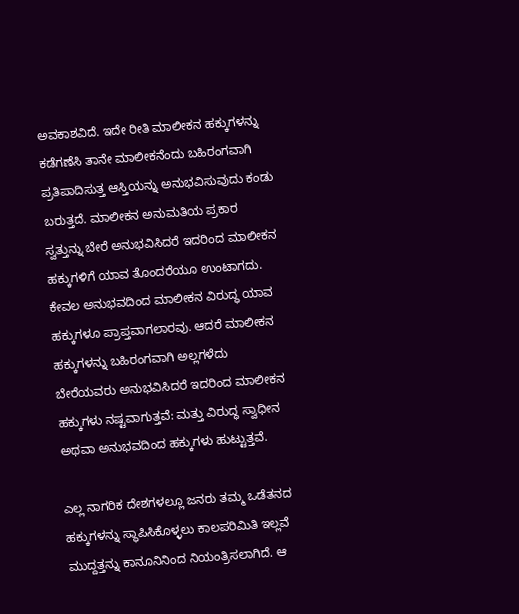ಅವಕಾಶವಿದೆ. ಇದೇ ರೀತಿ ಮಾಲೀಕನ ಹಕ್ಕುಗಳನ್ನು ಕಡೆಗಣೆಸಿ ತಾನೇ ಮಾಲೀಕನೆಂದು ಬಹಿರಂಗವಾಗಿ ಪ್ರತಿಪಾದಿಸುತ್ತ ಆಸ್ತಿಯನ್ನು ಅನುಭವಿಸುವುದು ಕಂಡು ಬರುತ್ತದೆ. ಮಾಲೀಕನ ಅನುಮತಿಯ ಪ್ರಕಾರ ಸ್ವತ್ತುನ್ನು ಬೇರೆ ಅನುಭವಿಸಿದರೆ ಇದರಿಂದ ಮಾಲೀಕನ ಹಕ್ಕುಗಳಿಗೆ ಯಾವ ತೊಂದರೆಯೂ ಉಂಟಾಗದು. ಕೇವಲ ಅನುಭವದಿಂದ ಮಾಲೀಕನ ವಿರುದ್ಧ ಯಾವ ಹಕ್ಕುಗಳೂ ಪ್ರಾಪ್ತವಾಗಲಾರವು. ಆದರೆ ಮಾಲೀಕನ ಹಕ್ಕುಗಳನ್ನು ಬಹಿರಂಗವಾಗಿ ಅಲ್ಲಗಳೆದು ಬೇರೆಯವರು ಅನುಭವಿಸಿದರೆ ಇದರಿಂದ ಮಾಲೀಕನ ಹಕ್ಕುಗಳು ನಷ್ಟವಾಗುತ್ತವೆ: ಮತ್ತು ವಿರುದ್ಧ ಸ್ವಾಧೀನ ಅಥವಾ ಅನುಭವದಿಂದ ಹಕ್ಕುಗಳು ಹುಟ್ಟುತ್ತವೆ.

ಎಲ್ಲ ನಾಗರಿಕ ದೇಶಗಳಲ್ಲೂ ಜನರು ತಮ್ಮ ಒಡೆತನದ ಹಕ್ಕುಗಳನ್ನು ಸ್ಥಾಪಿಸಿಕೊಳ್ಳಲು ಕಾಲಪರಿಮಿತಿ ಇಲ್ಲವೆ ಮುದ್ದತ್ತನ್ನು ಕಾನೂನಿನಿಂದ ನಿಯಂತ್ರಿಸಲಾಗಿದೆ. ಆ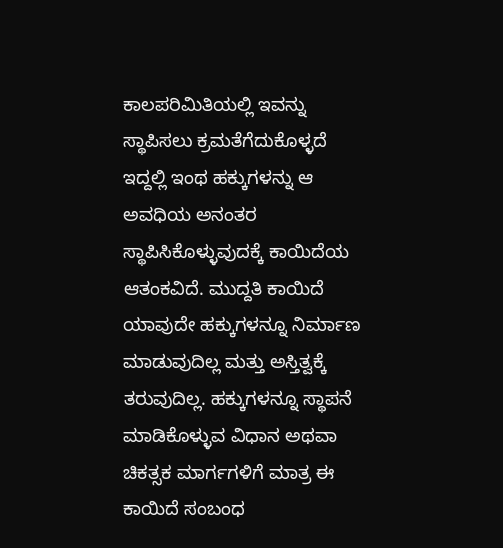ಕಾಲಪರಿಮಿತಿಯಲ್ಲಿ ಇವನ್ನು ಸ್ಥಾಪಿಸಲು ಕ್ರಮತೆಗೆದುಕೊಳ್ಳದೆ ಇದ್ದಲ್ಲಿ ಇಂಥ ಹಕ್ಕುಗಳನ್ನು ಆ ಅವಧಿಯ ಅನಂತರ ಸ್ಥಾಪಿಸಿಕೊಳ್ಳುವುದಕ್ಕೆ ಕಾಯಿದೆಯ ಆತಂಕವಿದೆ. ಮುದ್ದತಿ ಕಾಯಿದೆ ಯಾವುದೇ ಹಕ್ಕುಗಳನ್ನೂ ನಿರ್ಮಾಣ ಮಾಡುವುದಿಲ್ಲ ಮತ್ತು ಅಸ್ತಿತ್ವಕ್ಕೆ ತರುವುದಿಲ್ಲ. ಹಕ್ಕುಗಳನ್ನೂ ಸ್ಥಾಪನೆ ಮಾಡಿಕೊಳ್ಳುವ ವಿಧಾನ ಅಥವಾ ಚಿಕತ್ಸಕ ಮಾರ್ಗಗಳಿಗೆ ಮಾತ್ರ ಈ ಕಾಯಿದೆ ಸಂಬಂಧ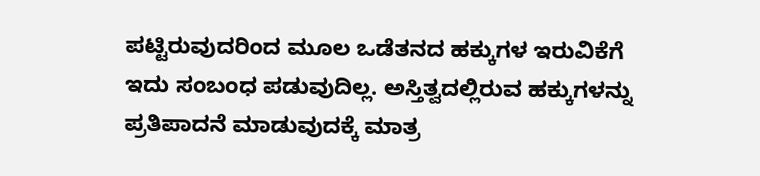ಪಟ್ಟಿರುವುದರಿಂದ ಮೂಲ ಒಡೆತನದ ಹಕ್ಕುಗಳ ಇರುವಿಕೆಗೆ ಇದು ಸಂಬಂಧ ಪಡುವುದಿಲ್ಲ. ಅಸ್ತಿತ್ವದಲ್ಲಿರುವ ಹಕ್ಕುಗಳನ್ನು ಪ್ರತಿಪಾದನೆ ಮಾಡುವುದಕ್ಕೆ ಮಾತ್ರ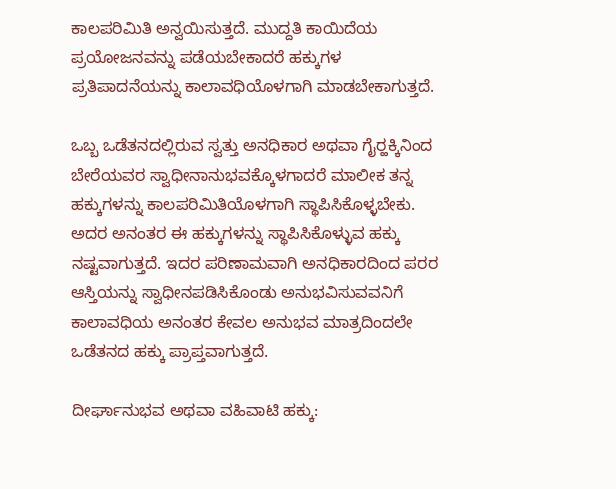ಕಾಲಪರಿಮಿತಿ ಅನ್ವಯಿಸುತ್ತದೆ. ಮುದ್ದತಿ ಕಾಯಿದೆಯ ಪ್ರಯೋಜನವನ್ನು ಪಡೆಯಬೇಕಾದರೆ ಹಕ್ಕುಗಳ ಪ್ರತಿಪಾದನೆಯನ್ನು ಕಾಲಾವಧಿಯೊಳಗಾಗಿ ಮಾಡಬೇಕಾಗುತ್ತದೆ.

ಒಬ್ಬ ಒಡೆತನದಲ್ಲಿರುವ ಸ್ವತ್ತು ಅನಧಿಕಾರ ಅಥವಾ ಗೈರ್‍ಹಕ್ಕಿನಿಂದ ಬೇರೆಯವರ ಸ್ವಾಧೀನಾನುಭವಕ್ಕೊಳಗಾದರೆ ಮಾಲೀಕ ತನ್ನ ಹಕ್ಕುಗಳನ್ನು ಕಾಲಪರಿಮಿತಿಯೊಳಗಾಗಿ ಸ್ಥಾಪಿಸಿಕೊಳ್ಳಬೇಕು. ಅದರ ಅನಂತರ ಈ ಹಕ್ಕುಗಳನ್ನು ಸ್ಥಾಪಿಸಿಕೊಳ್ಳುವ ಹಕ್ಕು ನಷ್ಟವಾಗುತ್ತದೆ. ಇದರ ಪರಿಣಾಮವಾಗಿ ಅನಧಿಕಾರದಿಂದ ಪರರ ಆಸ್ತಿಯನ್ನು ಸ್ವಾಧೀನಪಡಿಸಿಕೊಂಡು ಅನುಭವಿಸುವವನಿಗೆ ಕಾಲಾವಧಿಯ ಅನಂತರ ಕೇವಲ ಅನುಭವ ಮಾತ್ರದಿಂದಲೇ ಒಡೆತನದ ಹಕ್ಕು ಪ್ರಾಪ್ತವಾಗುತ್ತದೆ.

ದೀರ್ಘಾನುಭವ ಅಥವಾ ವಹಿವಾಟಿ ಹಕ್ಕು: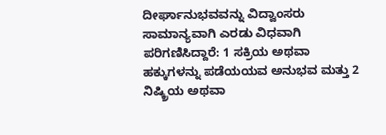ದೀರ್ಘಾನುಭವವನ್ನು ವಿದ್ವಾಂಸರು ಸಾಮಾನ್ಯವಾಗಿ ಎರಡು ವಿಧವಾಗಿ ಪರಿಗಣಿಸಿದ್ದಾರೆ: 1 ಸಕ್ರಿಯ ಅಥವಾ ಹಕ್ಕುಗಳನ್ನು ಪಡೆಯಯವ ಅನುಭವ ಮತ್ತು 2 ನಿಷ್ಕ್ರಿಯ ಅಥವಾ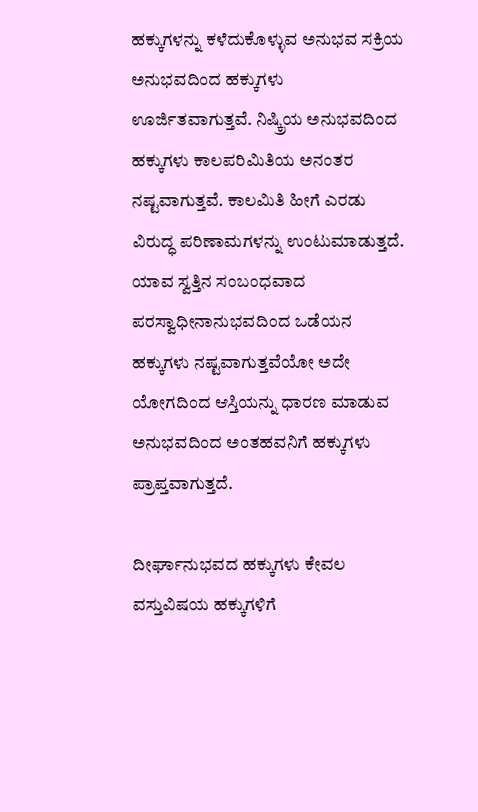ಹಕ್ಕುಗಳನ್ನು ಕಳೆದುಕೊಳ್ಳುವ ಅನುಭವ ಸಕ್ರಿಯ ಅನುಭವದಿಂದ ಹಕ್ಕುಗಳು ಊರ್ಜಿತವಾಗುತ್ತವೆ. ನಿಷ್ಕ್ರಿಯ ಅನುಭವದಿಂದ ಹಕ್ಕುಗಳು ಕಾಲಪರಿಮಿತಿಯ ಅನಂತರ ನಷ್ಟವಾಗುತ್ತವೆ. ಕಾಲಮಿತಿ ಹೀಗೆ ಎರಡು ವಿರುದ್ಧ ಪರಿಣಾಮಗಳನ್ನು ಉಂಟುಮಾಡುತ್ತದೆ. ಯಾವ ಸ್ವತ್ತಿನ ಸಂಬಂಧವಾದ ಪರಸ್ವಾಧೀನಾನುಭವದಿಂದ ಒಡೆಯನ ಹಕ್ಕುಗಳು ನಷ್ಟವಾಗುತ್ತವೆಯೋ ಅದೇ ಯೋಗದಿಂದ ಆಸ್ತಿಯನ್ನು ಧಾರಣ ಮಾಡುವ ಅನುಭವದಿಂದ ಅಂತಹವನಿಗೆ ಹಕ್ಕುಗಳು ಪ್ರಾಪ್ತವಾಗುತ್ತದೆ.

ದೀರ್ಘಾನುಭವದ ಹಕ್ಕುಗಳು ಕೇವಲ ವಸ್ತುವಿಷಯ ಹಕ್ಕುಗಳಿಗೆ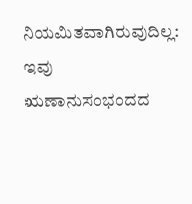ನಿಯಮಿತವಾಗಿರುವುದಿಲ್ಲ: ಇವು ಋಣಾನುಸಂಭಂದದ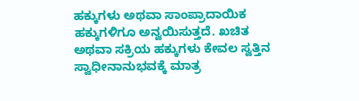ಹಕ್ಕುಗಳು ಅಥವಾ ಸಾಂಪ್ರಾದಾಯಿಕ ಹಕ್ಕುಗಳಿಗೂ ಅನ್ವಯಿಸುತ್ತದೆ. ಖಚಿತ ಅಥವಾ ಸಕ್ರಿಯ ಹಕ್ಕುಗಳು ಕೇವಲ ಸ್ವತ್ತಿನ ಸ್ವಾಧೀನಾನುಭವಕ್ಕೆ ಮಾತ್ರ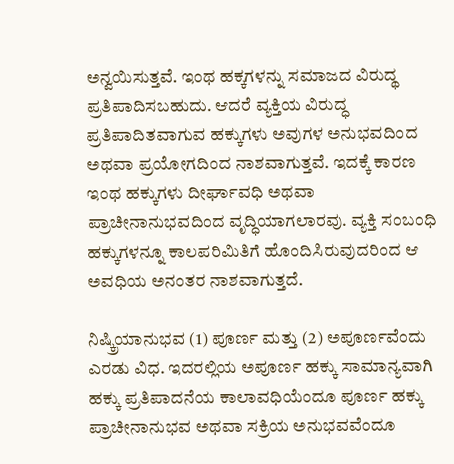ಅನ್ವಯಿಸುತ್ತವೆ. ಇಂಥ ಹಕ್ಕಗಳನ್ನು ಸಮಾಜದ ವಿರುದ್ಥ ಪ್ರತಿಪಾದಿಸಬಹುದು. ಆದರೆ ವ್ಯಕ್ತಿಯ ವಿರುದ್ಧ ಪ್ರತಿಪಾದಿತವಾಗುವ ಹಕ್ಕುಗಳು ಅವುಗಳ ಅನುಭವದಿಂದ ಅಥವಾ ಪ್ರಯೋಗದಿಂದ ನಾಶವಾಗುತ್ತವೆ. ಇದಕ್ಕೆ ಕಾರಣ ಇಂಥ ಹಕ್ಕುಗಳು ದೀರ್ಘಾವಧಿ ಅಥವಾ ಪ್ರಾಚೀನಾನುಭವದಿಂದ ವೃದ್ಧಿಯಾಗಲಾರವು. ವ್ಯಕ್ತಿ ಸಂಬಂಧಿ ಹಕ್ಕುಗಳನ್ನೂ ಕಾಲಪರಿಮಿತಿಗೆ ಹೊಂದಿಸಿರುವುದರಿಂದ ಆ ಅವಧಿಯ ಅನಂತರ ನಾಶವಾಗುತ್ತದೆ.

ನಿಷ್ಕ್ರಿಯಾನುಭವ (1) ಪೂರ್ಣ ಮತ್ತು (2) ಅಪೂರ್ಣವೆಂದು ಎರಡು ವಿಧ. ಇದರಲ್ಲಿಯ ಅಪೂರ್ಣ ಹಕ್ಕು ಸಾಮಾನ್ಯವಾಗಿ ಹಕ್ಕು ಪ್ರತಿಪಾದನೆಯ ಕಾಲಾವಧಿಯೆಂದೂ ಪೂರ್ಣ ಹಕ್ಕು ಪ್ರಾಚೀನಾನುಭವ ಅಥವಾ ಸಕ್ರಿಯ ಅನುಭವವೆಂದೂ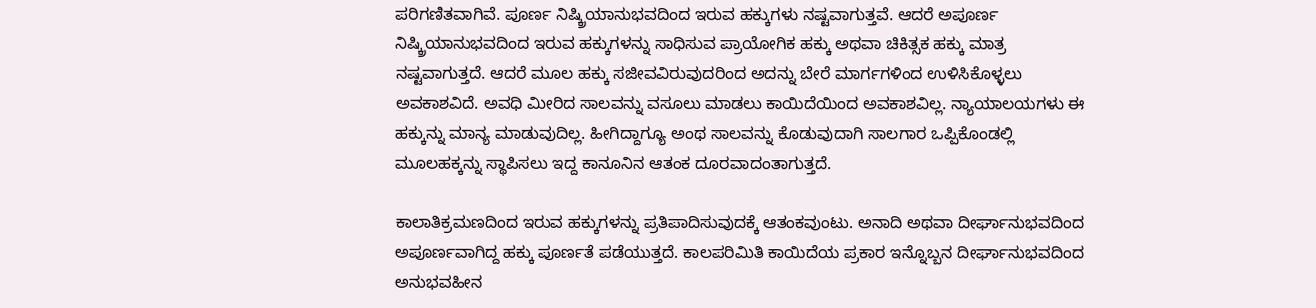ಪರಿಗಣಿತವಾಗಿವೆ. ಪೂರ್ಣ ನಿಷ್ಕ್ರಿಯಾನುಭವದಿಂದ ಇರುವ ಹಕ್ಕುಗಳು ನಷ್ಟವಾಗುತ್ತವೆ. ಆದರೆ ಅಪೂರ್ಣ ನಿಷ್ಕ್ರಿಯಾನುಭವದಿಂದ ಇರುವ ಹಕ್ಕುಗಳನ್ನು ಸಾಧಿಸುವ ಪ್ರಾಯೋಗಿಕ ಹಕ್ಕು ಅಥವಾ ಚಿಕಿತ್ಸಕ ಹಕ್ಕು ಮಾತ್ರ ನಷ್ಟವಾಗುತ್ತದೆ. ಆದರೆ ಮೂಲ ಹಕ್ಕು ಸಜೀವವಿರುವುದರಿಂದ ಅದನ್ನು ಬೇರೆ ಮಾರ್ಗಗಳಿಂದ ಉಳಿಸಿಕೊಳ್ಳಲು ಅವಕಾಶವಿದೆ. ಅವಧಿ ಮೀರಿದ ಸಾಲವನ್ನು ವಸೂಲು ಮಾಡಲು ಕಾಯಿದೆಯಿಂದ ಅವಕಾಶವಿಲ್ಲ. ನ್ಯಾಯಾಲಯಗಳು ಈ ಹಕ್ಕುನ್ನು ಮಾನ್ಯ ಮಾಡುವುದಿಲ್ಲ. ಹೀಗಿದ್ದಾಗ್ಯೂ ಅಂಥ ಸಾಲವನ್ನು ಕೊಡುವುದಾಗಿ ಸಾಲಗಾರ ಒಪ್ಪಿಕೊಂಡಲ್ಲಿ ಮೂಲಹಕ್ಕನ್ನು ಸ್ಥಾಪಿಸಲು ಇದ್ದ ಕಾನೂನಿನ ಆತಂಕ ದೂರವಾದಂತಾಗುತ್ತದೆ.

ಕಾಲಾತಿಕ್ರಮಣದಿಂದ ಇರುವ ಹಕ್ಕುಗಳನ್ನು ಪ್ರತಿಪಾದಿಸುವುದಕ್ಕೆ ಆತಂಕವುಂಟು. ಅನಾದಿ ಅಥವಾ ದೀರ್ಘಾನುಭವದಿಂದ ಅಪೂರ್ಣವಾಗಿದ್ದ ಹಕ್ಕು ಪೂರ್ಣತೆ ಪಡೆಯುತ್ತದೆ. ಕಾಲಪರಿಮಿತಿ ಕಾಯಿದೆಯ ಪ್ರಕಾರ ಇನ್ನೊಬ್ಬನ ದೀರ್ಘಾನುಭವದಿಂದ ಅನುಭವಹೀನ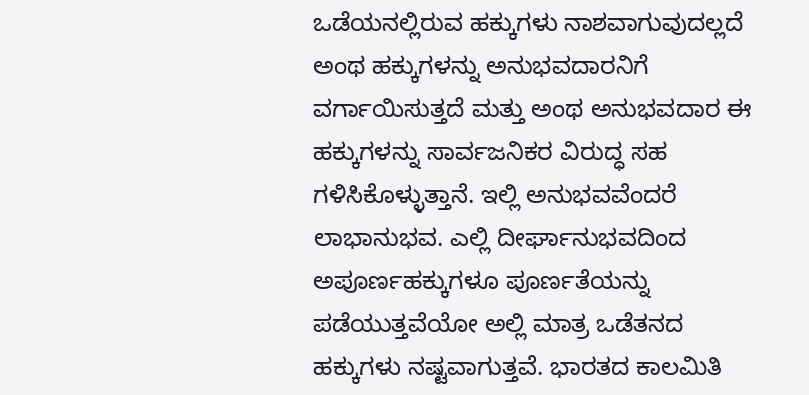ಒಡೆಯನಲ್ಲಿರುವ ಹಕ್ಕುಗಳು ನಾಶವಾಗುವುದಲ್ಲದೆ ಅಂಥ ಹಕ್ಕುಗಳನ್ನು ಅನುಭವದಾರನಿಗೆ ವರ್ಗಾಯಿಸುತ್ತದೆ ಮತ್ತು ಅಂಥ ಅನುಭವದಾರ ಈ ಹಕ್ಕುಗಳನ್ನು ಸಾರ್ವಜನಿಕರ ವಿರುದ್ಧ ಸಹ ಗಳಿಸಿಕೊಳ್ಳುತ್ತಾನೆ. ಇಲ್ಲಿ ಅನುಭವವೆಂದರೆ ಲಾಭಾನುಭವ. ಎಲ್ಲಿ ದೀರ್ಘಾನುಭವದಿಂದ ಅಪೂರ್ಣಹಕ್ಕುಗಳೂ ಪೂರ್ಣತೆಯನ್ನು ಪಡೆಯುತ್ತವೆಯೋ ಅಲ್ಲಿ ಮಾತ್ರ ಒಡೆತನದ ಹಕ್ಕುಗಳು ನಷ್ಟವಾಗುತ್ತವೆ. ಭಾರತದ ಕಾಲಮಿತಿ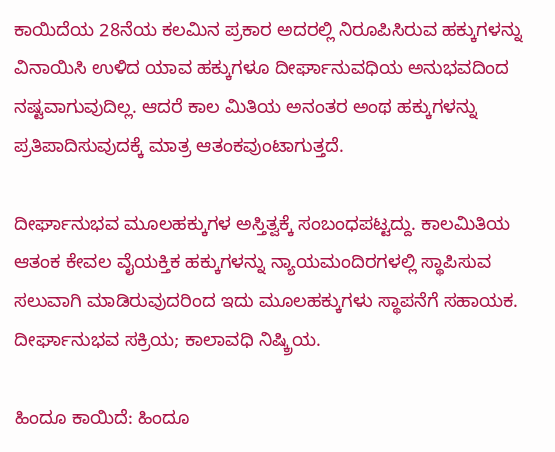ಕಾಯಿದೆಯ 28ನೆಯ ಕಲಮಿನ ಪ್ರಕಾರ ಅದರಲ್ಲಿ ನಿರೂಪಿಸಿರುವ ಹಕ್ಕುಗಳನ್ನು ವಿನಾಯಿಸಿ ಉಳಿದ ಯಾವ ಹಕ್ಕುಗಳೂ ದೀರ್ಘಾನುವಧಿಯ ಅನುಭವದಿಂದ ನಷ್ಟವಾಗುವುದಿಲ್ಲ. ಆದರೆ ಕಾಲ ಮಿತಿಯ ಅನಂತರ ಅಂಥ ಹಕ್ಕುಗಳನ್ನು ಪ್ರತಿಪಾದಿಸುವುದಕ್ಕೆ ಮಾತ್ರ ಆತಂಕವುಂಟಾಗುತ್ತದೆ.

ದೀರ್ಘಾನುಭವ ಮೂಲಹಕ್ಕುಗಳ ಅಸ್ತಿತ್ವಕ್ಕೆ ಸಂಬಂಧಪಟ್ಟದ್ದು. ಕಾಲಮಿತಿಯ ಆತಂಕ ಕೇವಲ ವೈಯಕ್ತಿಕ ಹಕ್ಕುಗಳನ್ನು ನ್ಯಾಯಮಂದಿರಗಳಲ್ಲಿ ಸ್ಥಾಪಿಸುವ ಸಲುವಾಗಿ ಮಾಡಿರುವುದರಿಂದ ಇದು ಮೂಲಹಕ್ಕುಗಳು ಸ್ಥಾಪನೆಗೆ ಸಹಾಯಕ. ದೀರ್ಘಾನುಭವ ಸಕ್ರಿಯ; ಕಾಲಾವಧಿ ನಿಷ್ಕ್ರಿಯ.

ಹಿಂದೂ ಕಾಯಿದೆ: ಹಿಂದೂ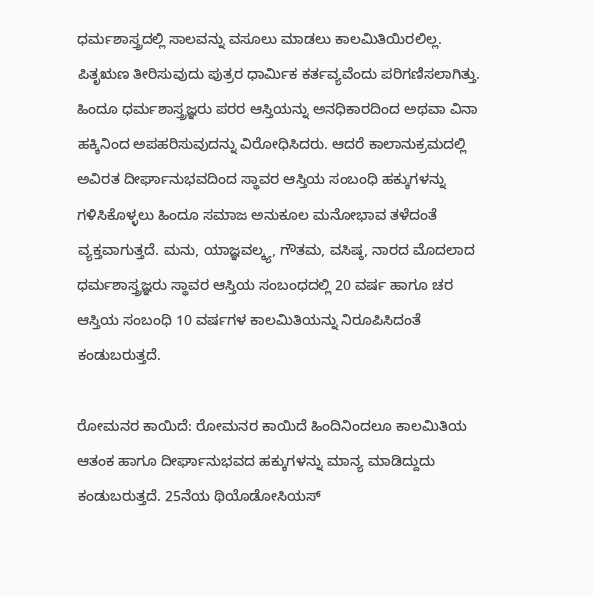ಧರ್ಮಶಾಸ್ತ್ರದಲ್ಲಿ ಸಾಲವನ್ನು ವಸೂಲು ಮಾಡಲು ಕಾಲಮಿತಿಯಿರಲಿಲ್ಲ. ಪಿತೃಋಣ ತೀರಿಸುವುದು ಪುತ್ರರ ಧಾರ್ಮಿಕ ಕರ್ತವ್ಯವೆಂದು ಪರಿಗಣಿಸಲಾಗಿತ್ತು. ಹಿಂದೂ ಧರ್ಮಶಾಸ್ತ್ರಜ್ಞರು ಪರರ ಆಸ್ತಿಯನ್ನು ಅನಧಿಕಾರದಿಂದ ಅಥವಾ ವಿನಾ ಹಕ್ಕಿನಿಂದ ಅಪಹರಿಸುವುದನ್ನು ವಿರೋಧಿಸಿದರು. ಆದರೆ ಕಾಲಾನುಕ್ರಮದಲ್ಲಿ ಅವಿರತ ದೀರ್ಘಾನುಭವದಿಂದ ಸ್ಥಾವರ ಆಸ್ತಿಯ ಸಂಬಂಧಿ ಹಕ್ಕುಗಳನ್ನು ಗಳಿಸಿಕೊಳ್ಳಲು ಹಿಂದೂ ಸಮಾಜ ಅನುಕೂಲ ಮನೋಭಾವ ತಳೆದಂತೆ ವ್ಯಕ್ತವಾಗುತ್ತದೆ. ಮನು, ಯಾಜ್ಞವಲ್ಕ್ಯ, ಗೌತಮ, ವಸಿಷ್ಠ, ನಾರದ ಮೊದಲಾದ ಧರ್ಮಶಾಸ್ತ್ರಜ್ಞರು ಸ್ಥಾವರ ಆಸ್ತಿಯ ಸಂಬಂಧದಲ್ಲಿ 20 ವರ್ಷ ಹಾಗೂ ಚರ ಆಸ್ತಿಯ ಸಂಬಂಧಿ 10 ವರ್ಷಗಳ ಕಾಲಮಿತಿಯನ್ನು ನಿರೂಪಿಸಿದಂತೆ ಕಂಡುಬರುತ್ತದೆ.

ರೋಮನರ ಕಾಯಿದೆ: ರೋಮನರ ಕಾಯಿದೆ ಹಿಂದಿನಿಂದಲೂ ಕಾಲಮಿತಿಯ ಆತಂಕ ಹಾಗೂ ದೀರ್ಘಾನುಭವದ ಹಕ್ಕುಗಳನ್ನು ಮಾನ್ಯ ಮಾಡಿದ್ದುದು ಕಂಡುಬರುತ್ತದೆ. 25ನೆಯ ಥಿಯೊಡೋಸಿಯಸ್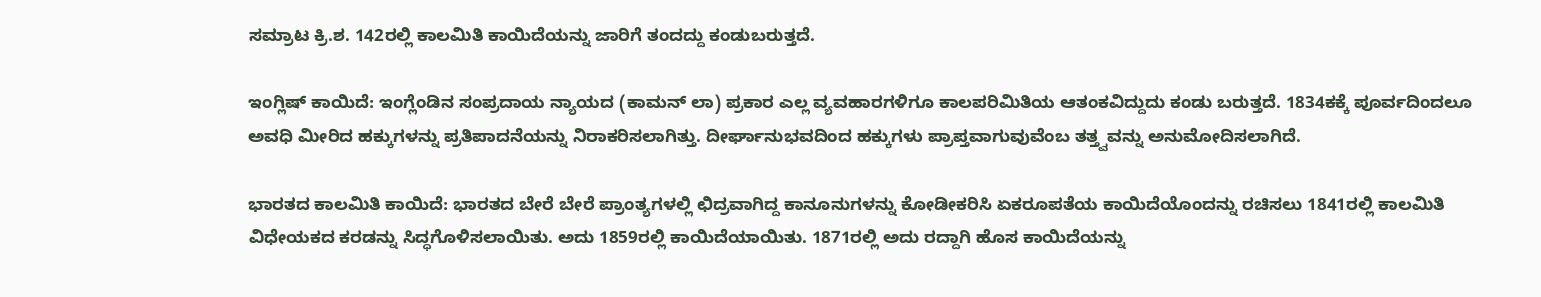ಸಮ್ರಾಟ ಕ್ರಿ.ಶ. 142ರಲ್ಲಿ ಕಾಲಮಿತಿ ಕಾಯಿದೆಯನ್ನು ಜಾರಿಗೆ ತಂದದ್ದು ಕಂಡುಬರುತ್ತದೆ.

ಇಂಗ್ಲಿಷ್ ಕಾಯಿದೆ: ಇಂಗ್ಲೆಂಡಿನ ಸಂಪ್ರದಾಯ ನ್ಯಾಯದ (ಕಾಮನ್ ಲಾ) ಪ್ರಕಾರ ಎಲ್ಲ ವ್ಯವಹಾರಗಳಿಗೂ ಕಾಲಪರಿಮಿತಿಯ ಆತಂಕವಿದ್ದುದು ಕಂಡು ಬರುತ್ತದೆ. 1834ಕಕ್ಕೆ ಪೂರ್ವದಿಂದಲೂ ಅವಧಿ ಮೀರಿದ ಹಕ್ಕುಗಳನ್ನು ಪ್ರತಿಪಾದನೆಯನ್ನು ನಿರಾಕರಿಸಲಾಗಿತ್ತು. ದೀರ್ಘಾನುಭವದಿಂದ ಹಕ್ಕುಗಳು ಪ್ರಾಪ್ತವಾಗುವುವೆಂಬ ತತ್ತ್ವವನ್ನು ಅನುಮೋದಿಸಲಾಗಿದೆ.

ಭಾರತದ ಕಾಲಮಿತಿ ಕಾಯಿದೆ: ಭಾರತದ ಬೇರೆ ಬೇರೆ ಪ್ರಾಂತ್ಯಗಳಲ್ಲಿ ಛಿದ್ರವಾಗಿದ್ದ ಕಾನೂನುಗಳನ್ನು ಕೋಡೀಕರಿಸಿ ಏಕರೂಪತೆಯ ಕಾಯಿದೆಯೊಂದನ್ನು ರಚಿಸಲು 1841ರಲ್ಲಿ ಕಾಲಮಿತಿ ವಿಧೇಯಕದ ಕರಡನ್ನು ಸಿದ್ಧಗೊಳಿಸಲಾಯಿತು. ಅದು 1859ರಲ್ಲಿ ಕಾಯಿದೆಯಾಯಿತು. 1871ರಲ್ಲಿ ಅದು ರದ್ದಾಗಿ ಹೊಸ ಕಾಯಿದೆಯನ್ನು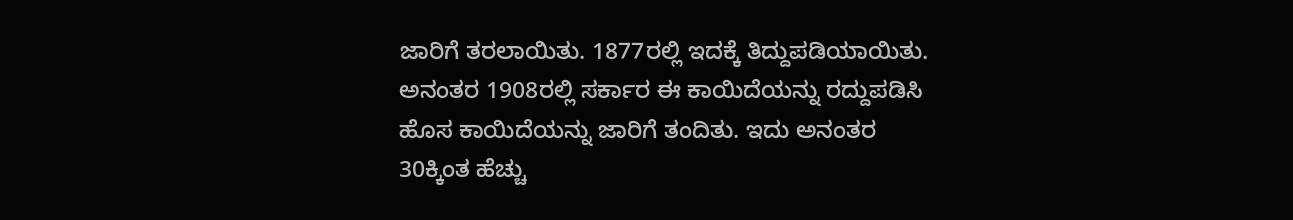ಜಾರಿಗೆ ತರಲಾಯಿತು. 1877ರಲ್ಲಿ ಇದಕ್ಕೆ ತಿದ್ದುಪಡಿಯಾಯಿತು. ಅನಂತರ 1908ರಲ್ಲಿ ಸರ್ಕಾರ ಈ ಕಾಯಿದೆಯನ್ನು ರದ್ದುಪಡಿಸಿ ಹೊಸ ಕಾಯಿದೆಯನ್ನು ಜಾರಿಗೆ ತಂದಿತು. ಇದು ಅನಂತರ 30ಕ್ಕಿಂತ ಹೆಚ್ಚು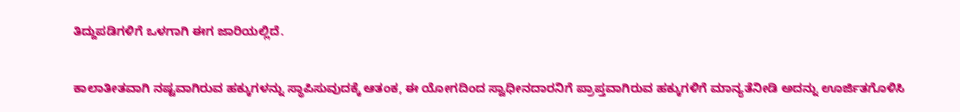ತಿದ್ದುಪಡಿಗಳಿಗೆ ಒಳಗಾಗಿ ಈಗ ಜಾರಿಯಲ್ಲಿದೆ.

ಕಾಲಾತೀತವಾಗಿ ನಷ್ಟವಾಗಿರುವ ಹಕ್ಕುಗಳನ್ನು ಸ್ಥಾಪಿಸುವುದಕ್ಕೆ ಆತಂಕ, ಈ ಯೋಗದಿಂದ ಸ್ವಾಧೀನದಾರನಿಗೆ ಪ್ರಾಪ್ತವಾಗಿರುವ ಹಕ್ಕುಗಳಿಗೆ ಮಾನ್ಯತೆನೀಡಿ ಅದನ್ನು ಊರ್ಜಿತಗೊಳಿಸಿ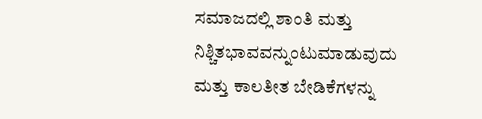ಸಮಾಜದಲ್ಲಿ ಶಾಂತಿ ಮತ್ತು ನಿಶ್ಚಿತಭಾವವನ್ನುಂಟುಮಾಡುವುದು ಮತ್ತು ಕಾಲತೀತ ಬೇಡಿಕೆಗಳನ್ನು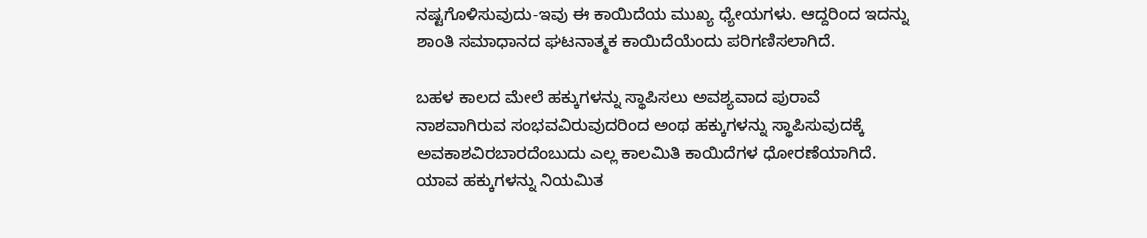ನಷ್ಟಗೊಳಿಸುವುದು-ಇವು ಈ ಕಾಯಿದೆಯ ಮುಖ್ಯ ಧ್ಯೇಯಗಳು. ಆದ್ದರಿಂದ ಇದನ್ನು ಶಾಂತಿ ಸಮಾಧಾನದ ಘಟನಾತ್ಮಕ ಕಾಯಿದೆಯೆಂದು ಪರಿಗಣಿಸಲಾಗಿದೆ.

ಬಹಳ ಕಾಲದ ಮೇಲೆ ಹಕ್ಕುಗಳನ್ನು ಸ್ಥಾಪಿಸಲು ಅವಶ್ಯವಾದ ಪುರಾವೆ ನಾಶವಾಗಿರುವ ಸಂಭವವಿರುವುದರಿಂದ ಅಂಥ ಹಕ್ಕುಗಳನ್ನು ಸ್ಥಾಪಿಸುವುದಕ್ಕೆ ಅವಕಾಶವಿರಬಾರದೆಂಬುದು ಎಲ್ಲ ಕಾಲಮಿತಿ ಕಾಯಿದೆಗಳ ಧೋರಣೆಯಾಗಿದೆ. ಯಾವ ಹಕ್ಕುಗಳನ್ನು ನಿಯಮಿತ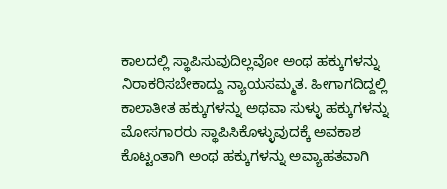ಕಾಲದಲ್ಲಿ ಸ್ಥಾಪಿಸುವುದಿಲ್ಲವೋ ಅಂಥ ಹಕ್ಕುಗಳನ್ನು ನಿರಾಕರಿಸಬೇಕಾದ್ದು ನ್ಯಾಯಸಮ್ಮತ. ಹೀಗಾಗದಿದ್ದಲ್ಲಿ ಕಾಲಾತೀತ ಹಕ್ಕುಗಳನ್ನು ಅಥವಾ ಸುಳ್ಳು ಹಕ್ಕುಗಳನ್ನು ಮೋಸಗಾರರು ಸ್ಥಾಪಿಸಿಕೊಳ್ಳುವುದಕ್ಕೆ ಅವಕಾಶ ಕೊಟ್ಟಂತಾಗಿ ಅಂಥ ಹಕ್ಕುಗಳನ್ನು ಅವ್ಯಾಹತವಾಗಿ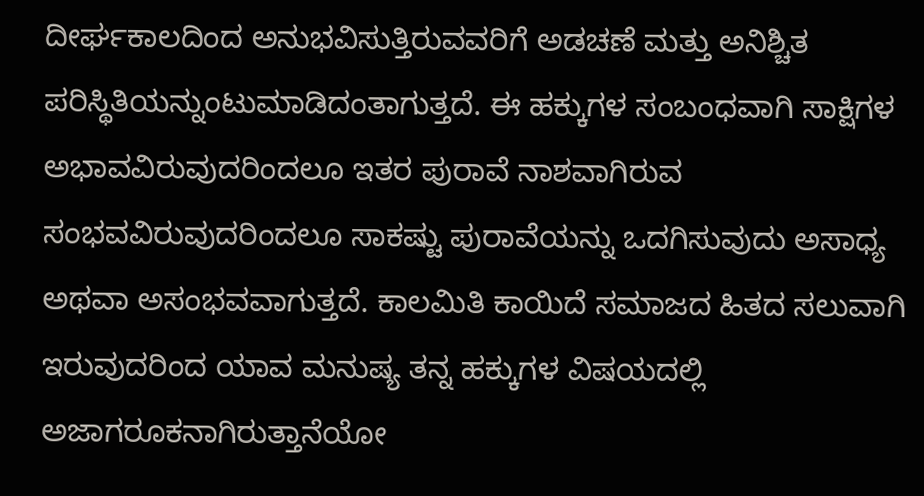ದೀರ್ಘಕಾಲದಿಂದ ಅನುಭವಿಸುತ್ತಿರುವವರಿಗೆ ಅಡಚಣೆ ಮತ್ತು ಅನಿಶ್ಚಿತ ಪರಿಸ್ಥಿತಿಯನ್ನುಂಟುಮಾಡಿದಂತಾಗುತ್ತದೆ. ಈ ಹಕ್ಕುಗಳ ಸಂಬಂಧವಾಗಿ ಸಾಕ್ಷಿಗಳ ಅಭಾವವಿರುವುದರಿಂದಲೂ ಇತರ ಪುರಾವೆ ನಾಶವಾಗಿರುವ ಸಂಭವವಿರುವುದರಿಂದಲೂ ಸಾಕಷ್ಟು ಪುರಾವೆಯನ್ನು ಒದಗಿಸುವುದು ಅಸಾಧ್ಯ ಅಥವಾ ಅಸಂಭವವಾಗುತ್ತದೆ. ಕಾಲಮಿತಿ ಕಾಯಿದೆ ಸಮಾಜದ ಹಿತದ ಸಲುವಾಗಿ ಇರುವುದರಿಂದ ಯಾವ ಮನುಷ್ಯ ತನ್ನ ಹಕ್ಕುಗಳ ವಿಷಯದಲ್ಲಿ ಅಜಾಗರೂಕನಾಗಿರುತ್ತಾನೆಯೋ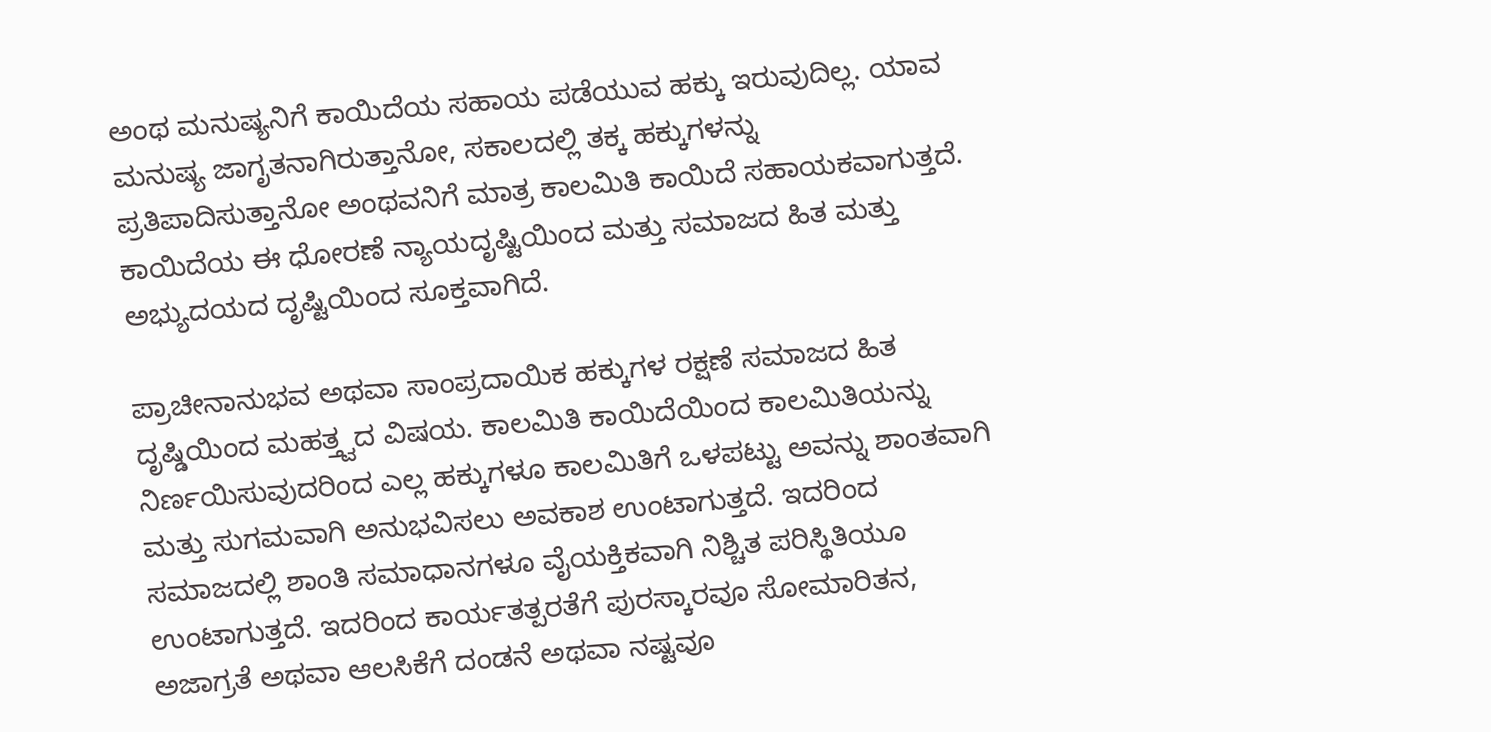ಅಂಥ ಮನುಷ್ಯನಿಗೆ ಕಾಯಿದೆಯ ಸಹಾಯ ಪಡೆಯುವ ಹಕ್ಕು ಇರುವುದಿಲ್ಲ. ಯಾವ ಮನುಷ್ಯ ಜಾಗೃತನಾಗಿರುತ್ತಾನೋ, ಸಕಾಲದಲ್ಲಿ ತಕ್ಕ ಹಕ್ಕುಗಳನ್ನು ಪ್ರತಿಪಾದಿಸುತ್ತಾನೋ ಅಂಥವನಿಗೆ ಮಾತ್ರ ಕಾಲಮಿತಿ ಕಾಯಿದೆ ಸಹಾಯಕವಾಗುತ್ತದೆ. ಕಾಯಿದೆಯ ಈ ಧೋರಣೆ ನ್ಯಾಯದೃಷ್ಟಿಯಿಂದ ಮತ್ತು ಸಮಾಜದ ಹಿತ ಮತ್ತು ಅಭ್ಯುದಯದ ದೃಷ್ಟಿಯಿಂದ ಸೂಕ್ತವಾಗಿದೆ.

ಪ್ರಾಚೀನಾನುಭವ ಅಥವಾ ಸಾಂಪ್ರದಾಯಿಕ ಹಕ್ಕುಗಳ ರಕ್ಷಣೆ ಸಮಾಜದ ಹಿತ ದೃಷ್ಡಿಯಿಂದ ಮಹತ್ತ್ವದ ವಿಷಯ. ಕಾಲಮಿತಿ ಕಾಯಿದೆಯಿಂದ ಕಾಲಮಿತಿಯನ್ನು ನಿರ್ಣಯಿಸುವುದರಿಂದ ಎಲ್ಲ ಹಕ್ಕುಗಳೂ ಕಾಲಮಿತಿಗೆ ಒಳಪಟ್ಟು ಅವನ್ನು ಶಾಂತವಾಗಿ ಮತ್ತು ಸುಗಮವಾಗಿ ಅನುಭವಿಸಲು ಅವಕಾಶ ಉಂಟಾಗುತ್ತದೆ. ಇದರಿಂದ ಸಮಾಜದಲ್ಲಿ ಶಾಂತಿ ಸಮಾಧಾನಗಳೂ ವೈಯಕ್ತಿಕವಾಗಿ ನಿಶ್ಚಿತ ಪರಿಸ್ಥಿತಿಯೂ ಉಂಟಾಗುತ್ತದೆ. ಇದರಿಂದ ಕಾರ್ಯತತ್ಪರತೆಗೆ ಪುರಸ್ಕಾರವೂ ಸೋಮಾರಿತನ, ಅಜಾಗ್ರತೆ ಅಥವಾ ಆಲಸಿಕೆಗೆ ದಂಡನೆ ಅಥವಾ ನಷ್ಟವೂ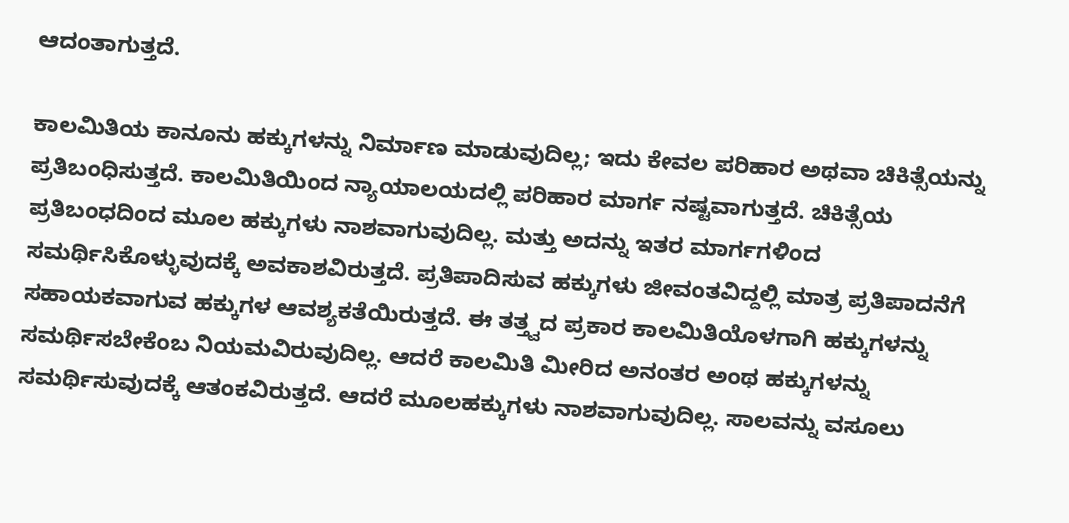ಆದಂತಾಗುತ್ತದೆ.

ಕಾಲಮಿತಿಯ ಕಾನೂನು ಹಕ್ಕುಗಳನ್ನು ನಿರ್ಮಾಣ ಮಾಡುವುದಿಲ್ಲ; ಇದು ಕೇವಲ ಪರಿಹಾರ ಅಥವಾ ಚಿಕಿತ್ಸೆಯನ್ನು ಪ್ರತಿಬಂಧಿಸುತ್ತದೆ. ಕಾಲಮಿತಿಯಿಂದ ನ್ಯಾಯಾಲಯದಲ್ಲಿ ಪರಿಹಾರ ಮಾರ್ಗ ನಷ್ಟವಾಗುತ್ತದೆ. ಚಿಕಿತ್ಸೆಯ ಪ್ರತಿಬಂಧದಿಂದ ಮೂಲ ಹಕ್ಕುಗಳು ನಾಶವಾಗುವುದಿಲ್ಲ. ಮತ್ತು ಅದನ್ನು ಇತರ ಮಾರ್ಗಗಳಿಂದ ಸಮರ್ಥಿಸಿಕೊಳ್ಳುವುದಕ್ಕೆ ಅವಕಾಶವಿರುತ್ತದೆ. ಪ್ರತಿಪಾದಿಸುವ ಹಕ್ಕುಗಳು ಜೀವಂತವಿದ್ದಲ್ಲಿ ಮಾತ್ರ ಪ್ರತಿಪಾದನೆಗೆ ಸಹಾಯಕವಾಗುವ ಹಕ್ಕುಗಳ ಆವಶ್ಯಕತೆಯಿರುತ್ತದೆ. ಈ ತತ್ತ್ವದ ಪ್ರಕಾರ ಕಾಲಮಿತಿಯೊಳಗಾಗಿ ಹಕ್ಕುಗಳನ್ನು ಸಮರ್ಥಿಸಬೇಕೆಂಬ ನಿಯಮವಿರುವುದಿಲ್ಲ. ಆದರೆ ಕಾಲಮಿತಿ ಮೀರಿದ ಅನಂತರ ಅಂಥ ಹಕ್ಕುಗಳನ್ನು ಸಮರ್ಥಿಸುವುದಕ್ಕೆ ಆತಂಕವಿರುತ್ತದೆ. ಆದರೆ ಮೂಲಹಕ್ಕುಗಳು ನಾಶವಾಗುವುದಿಲ್ಲ. ಸಾಲವನ್ನು ವಸೂಲು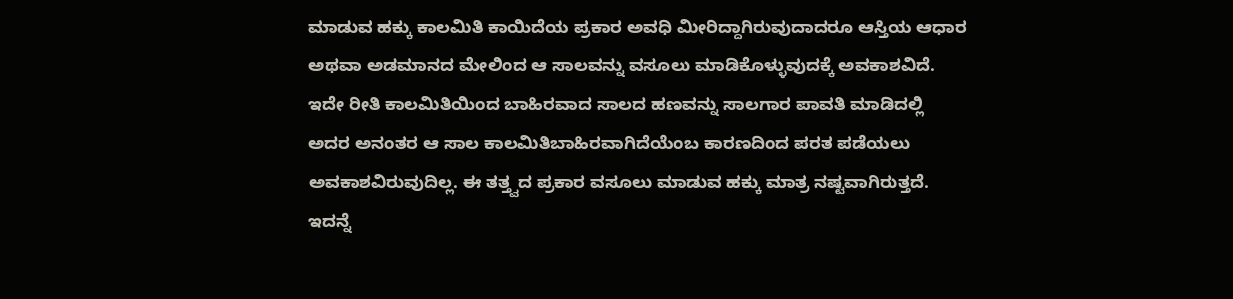ಮಾಡುವ ಹಕ್ಕು ಕಾಲಮಿತಿ ಕಾಯಿದೆಯ ಪ್ರಕಾರ ಅವಧಿ ಮೀರಿದ್ದಾಗಿರುವುದಾದರೂ ಆಸ್ತಿಯ ಆಧಾರ ಅಥವಾ ಅಡಮಾನದ ಮೇಲಿಂದ ಆ ಸಾಲವನ್ನು ವಸೂಲು ಮಾಡಿಕೊಳ್ಳುವುದಕ್ಕೆ ಅವಕಾಶವಿದೆ. ಇದೇ ರೀತಿ ಕಾಲಮಿತಿಯಿಂದ ಬಾಹಿರವಾದ ಸಾಲದ ಹಣವನ್ನು ಸಾಲಗಾರ ಪಾವತಿ ಮಾಡಿದಲ್ಲಿ ಅದರ ಅನಂತರ ಆ ಸಾಲ ಕಾಲಮಿತಿಬಾಹಿರವಾಗಿದೆಯೆಂಬ ಕಾರಣದಿಂದ ಪರತ ಪಡೆಯಲು ಅವಕಾಶವಿರುವುದಿಲ್ಲ. ಈ ತತ್ತ್ವದ ಪ್ರಕಾರ ವಸೂಲು ಮಾಡುವ ಹಕ್ಕು ಮಾತ್ರ ನಷ್ಟವಾಗಿರುತ್ತದೆ. ಇದನ್ನೆ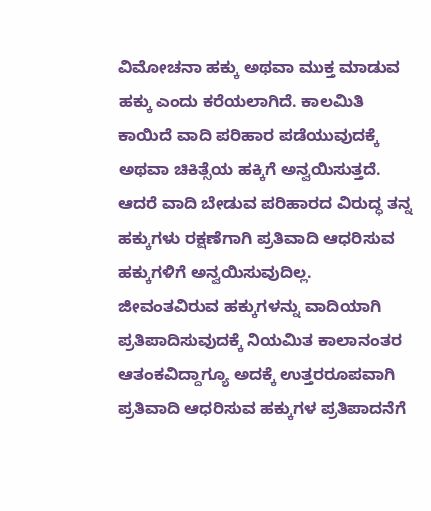ವಿಮೋಚನಾ ಹಕ್ಕು ಅಥವಾ ಮುಕ್ತ ಮಾಡುವ ಹಕ್ಕು ಎಂದು ಕರೆಯಲಾಗಿದೆ. ಕಾಲಮಿತಿ ಕಾಯಿದೆ ವಾದಿ ಪರಿಹಾರ ಪಡೆಯುವುದಕ್ಕೆ ಅಥವಾ ಚಿಕಿತ್ಸೆಯ ಹಕ್ಕಿಗೆ ಅನ್ವಯಿಸುತ್ತದೆ. ಆದರೆ ವಾದಿ ಬೇಡುವ ಪರಿಹಾರದ ವಿರುದ್ಧ ತನ್ನ ಹಕ್ಕುಗಳು ರಕ್ಷಣೆಗಾಗಿ ಪ್ರತಿವಾದಿ ಆಧರಿಸುವ ಹಕ್ಕುಗಳಿಗೆ ಅನ್ವಯಿಸುವುದಿಲ್ಲ. ಜೀವಂತವಿರುವ ಹಕ್ಕುಗಳನ್ನು ವಾದಿಯಾಗಿ ಪ್ರತಿಪಾದಿಸುವುದಕ್ಕೆ ನಿಯಮಿತ ಕಾಲಾನಂತರ ಆತಂಕವಿದ್ದಾಗ್ಯೂ ಅದಕ್ಕೆ ಉತ್ತರರೂಪವಾಗಿ ಪ್ರತಿವಾದಿ ಆಧರಿಸುವ ಹಕ್ಕುಗಳ ಪ್ರತಿಪಾದನೆಗೆ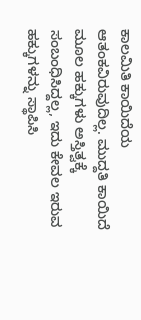ಕಾಲಮಿತಿ ಕಾಯಿದೆಯ ಆತಂಕವಿರುವುದಿಲ್ಲ. ಮುದ್ದತಿ ಕಾಯಿದೆ ಮೂಲ ಹಕ್ಕುಗಳು ಅಸ್ತಿತ್ವಕ್ಕೆ ಸಂಬಂಧಿಸಿದ್ದಲ್ಲ, ಇದು ಕೇವಲ ಇರುವ ಹಕ್ಕುಗಳನ್ನು ಸ್ಥಾಪಿಸಿ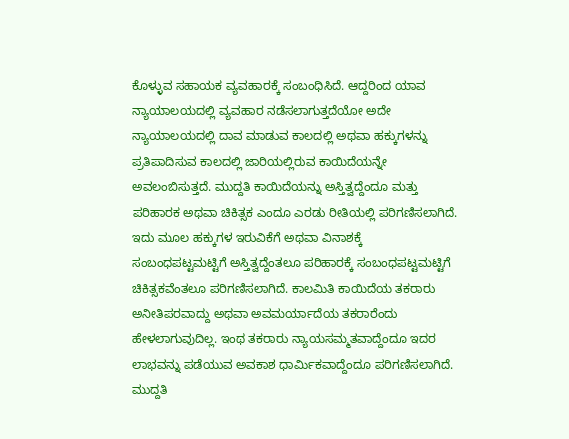ಕೊಳ್ಳುವ ಸಹಾಯಕ ವ್ಯವಹಾರಕ್ಕೆ ಸಂಬಂಧಿಸಿದೆ. ಆದ್ದರಿಂದ ಯಾವ ನ್ಯಾಯಾಲಯದಲ್ಲಿ ವ್ಯವಹಾರ ನಡೆಸಲಾಗುತ್ತದೆಯೋ ಅದೇ ನ್ಯಾಯಾಲಯದಲ್ಲಿ ದಾವ ಮಾಡುವ ಕಾಲದಲ್ಲಿ ಅಥವಾ ಹಕ್ಕುಗಳನ್ನು ಪ್ರತಿಪಾದಿಸುವ ಕಾಲದಲ್ಲಿ ಜಾರಿಯಲ್ಲಿರುವ ಕಾಯಿದೆಯನ್ನೇ ಅವಲಂಬಿಸುತ್ತದೆ. ಮುದ್ದತಿ ಕಾಯಿದೆಯನ್ನು ಅಸ್ತಿತ್ವದ್ದೆಂದೂ ಮತ್ತು ಪರಿಹಾರಕ ಅಥವಾ ಚಿಕಿತ್ಸಕ ಎಂದೂ ಎರಡು ರೀತಿಯಲ್ಲಿ ಪರಿಗಣಿಸಲಾಗಿದೆ. ಇದು ಮೂಲ ಹಕ್ಕುಗಳ ಇರುವಿಕೆಗೆ ಅಥವಾ ವಿನಾಶಕ್ಕೆ ಸಂಬಂಧಪಟ್ಟಮಟ್ಟಿಗೆ ಅಸ್ತಿತ್ವದ್ದೆಂತಲೂ ಪರಿಹಾರಕ್ಕೆ ಸಂಬಂಧಪಟ್ಟಮಟ್ಟಿಗೆ ಚಿಕಿತ್ಸಕವೆಂತಲೂ ಪರಿಗಣಿಸಲಾಗಿದೆ. ಕಾಲಮಿತಿ ಕಾಯಿದೆಯ ತಕರಾರು ಅನೀತಿಪರವಾದ್ದು ಅಥವಾ ಅವಮರ್ಯಾದೆಯ ತಕರಾರೆಂದು ಹೇಳಲಾಗುವುದಿಲ್ಲ. ಇಂಥ ತಕರಾರು ನ್ಯಾಯಸಮ್ಮತವಾದ್ದೆಂದೂ ಇದರ ಲಾಭವನ್ನು ಪಡೆಯುವ ಅವಕಾಶ ಧಾರ್ಮಿಕವಾದ್ದೆಂದೂ ಪರಿಗಣಿಸಲಾಗಿದೆ. ಮುದ್ದತಿ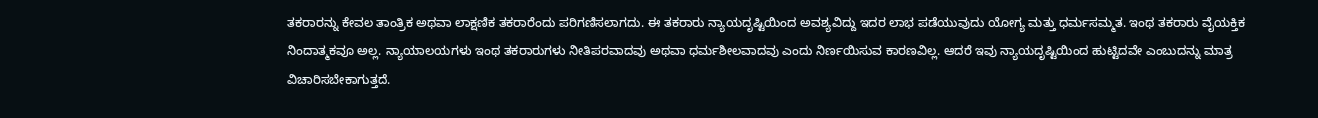ತಕರಾರನ್ನು ಕೇವಲ ತಾಂತ್ರಿಕ ಅಥವಾ ಲಾಕ್ಷಣಿಕ ತಕರಾರೆಂದು ಪರಿಗಣಿಸಲಾಗದು. ಈ ತಕರಾರು ನ್ಯಾಯದೃಷ್ಟಿಯಿಂದ ಅವಶ್ಯವಿದ್ದು ಇದರ ಲಾಭ ಪಡೆಯುವುದು ಯೋಗ್ಯ ಮತ್ತು ಧರ್ಮಸಮ್ಮತ. ಇಂಥ ತಕರಾರು ವೈಯಕ್ತಿಕ ನಿಂದಾತ್ಮಕವೂ ಅಲ್ಲ. ನ್ಯಾಯಾಲಯಗಳು ಇಂಥ ತಕರಾರುಗಳು ನೀತಿಪರವಾದವು ಅಥವಾ ಧರ್ಮಶೀಲವಾದವು ಎಂದು ನಿರ್ಣಯಿಸುವ ಕಾರಣವಿಲ್ಲ. ಆದರೆ ಇವು ನ್ಯಾಯದೃಷ್ಟಿಯಿಂದ ಹುಟ್ಟಿದವೇ ಎಂಬುದನ್ನು ಮಾತ್ರ ವಿಚಾರಿಸಬೇಕಾಗುತ್ತದೆ.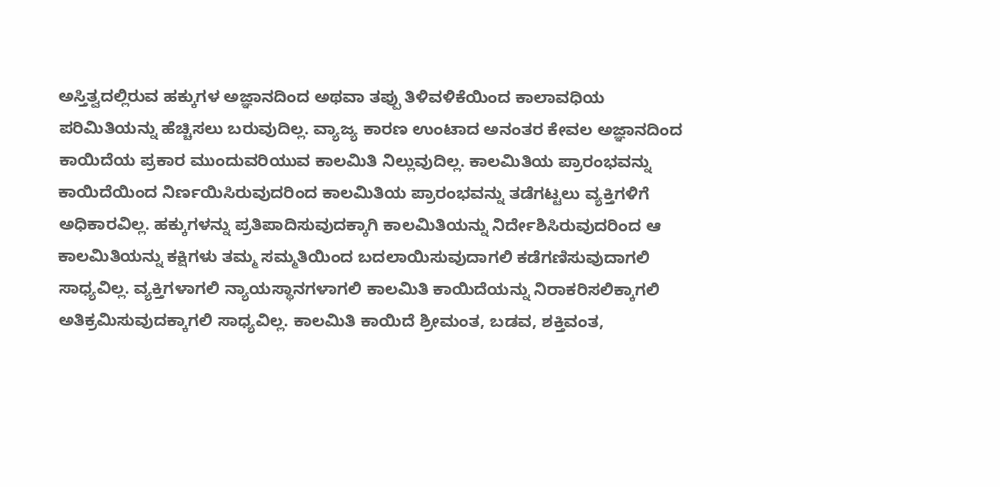ಅಸ್ತಿತ್ವದಲ್ಲಿರುವ ಹಕ್ಕುಗಳ ಅಜ್ಞಾನದಿಂದ ಅಥವಾ ತಪ್ಪು ತಿಳಿವಳಿಕೆಯಿಂದ ಕಾಲಾವಧಿಯ ಪರಿಮಿತಿಯನ್ನು ಹೆಚ್ಚಿಸಲು ಬರುವುದಿಲ್ಲ. ವ್ಯಾಜ್ಯ ಕಾರಣ ಉಂಟಾದ ಅನಂತರ ಕೇವಲ ಅಜ್ಞಾನದಿಂದ ಕಾಯಿದೆಯ ಪ್ರಕಾರ ಮುಂದುವರಿಯುವ ಕಾಲಮಿತಿ ನಿಲ್ಲುವುದಿಲ್ಲ. ಕಾಲಮಿತಿಯ ಪ್ರಾರಂಭವನ್ನು ಕಾಯಿದೆಯಿಂದ ನಿರ್ಣಯಿಸಿರುವುದರಿಂದ ಕಾಲಮಿತಿಯ ಪ್ರಾರಂಭವನ್ನು ತಡೆಗಟ್ಟಲು ವ್ಯಕ್ತಿಗಳಿಗೆ ಅಧಿಕಾರವಿಲ್ಲ. ಹಕ್ಕುಗಳನ್ನು ಪ್ರತಿಪಾದಿಸುವುದಕ್ಕಾಗಿ ಕಾಲಮಿತಿಯನ್ನು ನಿರ್ದೇಶಿಸಿರುವುದರಿಂದ ಆ ಕಾಲಮಿತಿಯನ್ನು ಕಕ್ಷಿಗಳು ತಮ್ಮ ಸಮ್ಮತಿಯಿಂದ ಬದಲಾಯಿಸುವುದಾಗಲಿ ಕಡೆಗಣಿಸುವುದಾಗಲಿ ಸಾಧ್ಯವಿಲ್ಲ. ವ್ಯಕ್ತಿಗಳಾಗಲಿ ನ್ಯಾಯಸ್ಥಾನಗಳಾಗಲಿ ಕಾಲಮಿತಿ ಕಾಯಿದೆಯನ್ನು ನಿರಾಕರಿಸಲಿಕ್ಕಾಗಲಿ ಅತಿಕ್ರಮಿಸುವುದಕ್ಕಾಗಲಿ ಸಾಧ್ಯವಿಲ್ಲ. ಕಾಲಮಿತಿ ಕಾಯಿದೆ ಶ್ರೀಮಂತ, ಬಡವ, ಶಕ್ತಿವಂತ,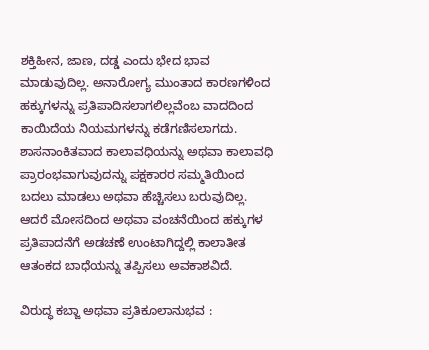ಶಕ್ತಿಹೀನ, ಜಾಣ, ದಡ್ಡ ಎಂದು ಭೇದ ಭಾವ ಮಾಡುವುದಿಲ್ಲ. ಅನಾರೋಗ್ಯ ಮುಂತಾದ ಕಾರಣಗಳಿಂದ ಹಕ್ಕುಗಳನ್ನು ಪ್ರತಿಪಾದಿಸಲಾಗಲಿಲ್ಲವೆಂಬ ವಾದದಿಂದ ಕಾಯಿದೆಯ ನಿಯಮಗಳನ್ನು ಕಡೆಗಣಿಸಲಾಗದು. ಶಾಸನಾಂಕಿತವಾದ ಕಾಲಾವಧಿಯನ್ನು ಅಥವಾ ಕಾಲಾವಧಿ ಪ್ರಾರಂಭವಾಗುವುದನ್ನು ಪಕ್ಷಕಾರರ ಸಮ್ಮತಿಯಿಂದ ಬದಲು ಮಾಡಲು ಅಥವಾ ಹೆಚ್ಚಿಸಲು ಬರುವುದಿಲ್ಲ. ಆದರೆ ಮೋಸದಿಂದ ಅಥವಾ ವಂಚನೆಯಿಂದ ಹಕ್ಕುಗಳ ಪ್ರತಿಪಾದನೆಗೆ ಅಡಚಣೆ ಉಂಟಾಗಿದ್ದಲ್ಲಿ ಕಾಲಾತೀತ ಆತಂಕದ ಬಾಧೆಯನ್ನು ತಪ್ಪಿಸಲು ಅವಕಾಶವಿದೆ.

ವಿರುದ್ಧ ಕಬ್ಜಾ ಅಥವಾ ಪ್ರತಿಕೂಲಾನುಭವ :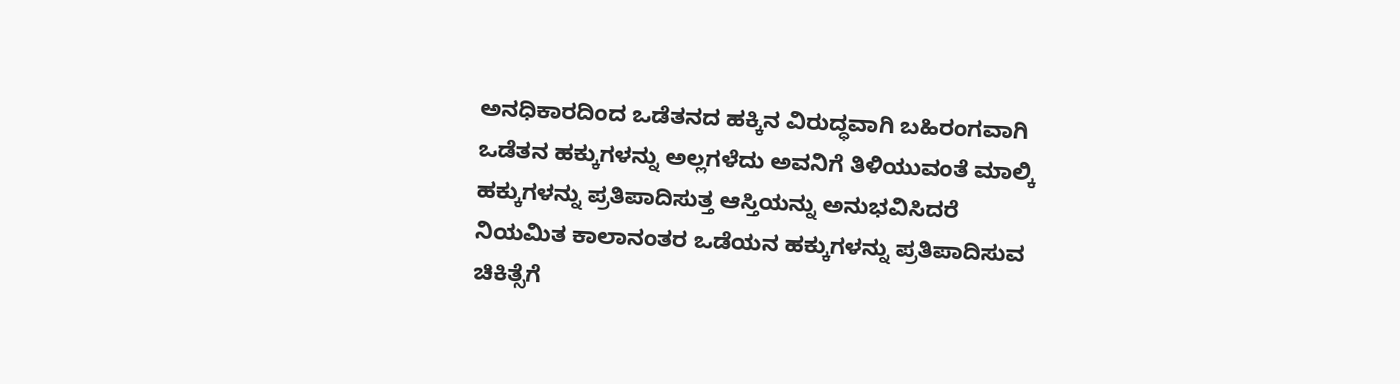ಅನಧಿಕಾರದಿಂದ ಒಡೆತನದ ಹಕ್ಕಿನ ವಿರುದ್ಧವಾಗಿ ಬಹಿರಂಗವಾಗಿ ಒಡೆತನ ಹಕ್ಕುಗಳನ್ನು ಅಲ್ಲಗಳೆದು ಅವನಿಗೆ ತಿಳಿಯುವಂತೆ ಮಾಲ್ಕಿ ಹಕ್ಕುಗಳನ್ನು ಪ್ರತಿಪಾದಿಸುತ್ತ ಆಸ್ತಿಯನ್ನು ಅನುಭವಿಸಿದರೆ ನಿಯಮಿತ ಕಾಲಾನಂತರ ಒಡೆಯನ ಹಕ್ಕುಗಳನ್ನು ಪ್ರತಿಪಾದಿಸುವ ಚಿಕಿತ್ಸೆಗೆ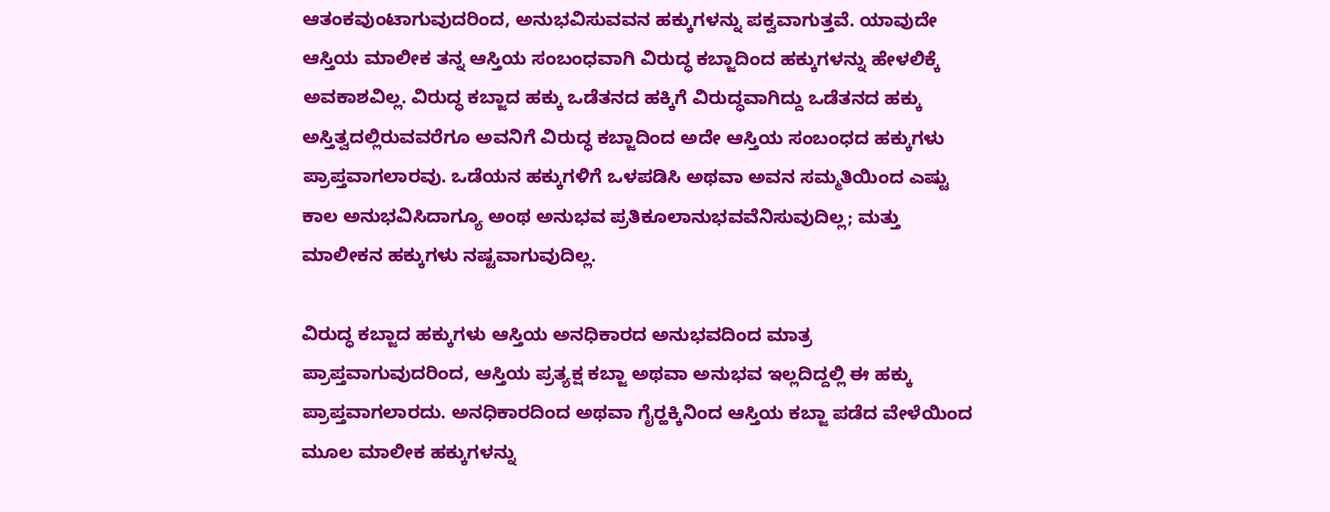ಆತಂಕವುಂಟಾಗುವುದರಿಂದ, ಅನುಭವಿಸುವವನ ಹಕ್ಕುಗಳನ್ನು ಪಕ್ವವಾಗುತ್ತವೆ. ಯಾವುದೇ ಆಸ್ತಿಯ ಮಾಲೀಕ ತನ್ನ ಆಸ್ತಿಯ ಸಂಬಂಧವಾಗಿ ವಿರುದ್ಧ ಕಬ್ಜಾದಿಂದ ಹಕ್ಕುಗಳನ್ನು ಹೇಳಲಿಕ್ಕೆ ಅವಕಾಶವಿಲ್ಲ. ವಿರುದ್ಧ ಕಬ್ಜಾದ ಹಕ್ಕು ಒಡೆತನದ ಹಕ್ಕಿಗೆ ವಿರುದ್ಧವಾಗಿದ್ದು ಒಡೆತನದ ಹಕ್ಕು ಅಸ್ತಿತ್ವದಲ್ಲಿರುವವರೆಗೂ ಅವನಿಗೆ ವಿರುದ್ಧ ಕಬ್ಜಾದಿಂದ ಅದೇ ಆಸ್ತಿಯ ಸಂಬಂಧದ ಹಕ್ಕುಗಳು ಪ್ರಾಪ್ತವಾಗಲಾರವು. ಒಡೆಯನ ಹಕ್ಕುಗಳಿಗೆ ಒಳಪಡಿಸಿ ಅಥವಾ ಅವನ ಸಮ್ಮತಿಯಿಂದ ಎಷ್ಟು ಕಾಲ ಅನುಭವಿಸಿದಾಗ್ಯೂ ಅಂಥ ಅನುಭವ ಪ್ರತಿಕೂಲಾನುಭವವೆನಿಸುವುದಿಲ್ಲ; ಮತ್ತು ಮಾಲೀಕನ ಹಕ್ಕುಗಳು ನಷ್ಟವಾಗುವುದಿಲ್ಲ.

ವಿರುದ್ಧ ಕಬ್ಜಾದ ಹಕ್ಕುಗಳು ಆಸ್ತಿಯ ಅನಧಿಕಾರದ ಅನುಭವದಿಂದ ಮಾತ್ರ ಪ್ರಾಪ್ತವಾಗುವುದರಿಂದ, ಆಸ್ತಿಯ ಪ್ರತ್ಯಕ್ಷ ಕಬ್ಜಾ ಅಥವಾ ಅನುಭವ ಇಲ್ಲದಿದ್ದಲ್ಲಿ ಈ ಹಕ್ಕು ಪ್ರಾಪ್ತವಾಗಲಾರದು. ಅನಧಿಕಾರದಿಂದ ಅಥವಾ ಗೈರ್‍ಹಕ್ಕಿನಿಂದ ಆಸ್ತಿಯ ಕಬ್ಜಾ ಪಡೆದ ವೇಳೆಯಿಂದ ಮೂಲ ಮಾಲೀಕ ಹಕ್ಕುಗಳನ್ನು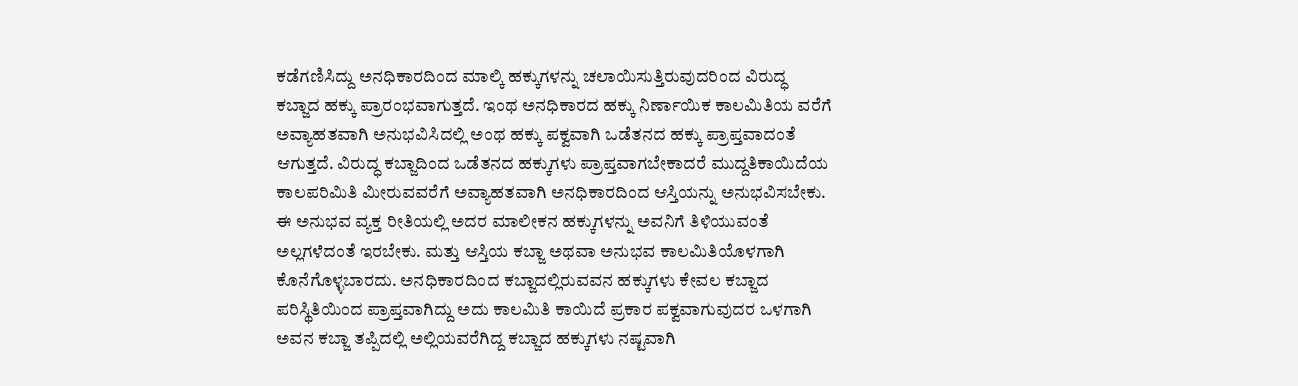ಕಡೆಗಣಿಸಿದ್ದು ಅನಧಿಕಾರದಿಂದ ಮಾಲ್ಕಿ ಹಕ್ಕುಗಳನ್ನು ಚಲಾಯಿಸುತ್ತಿರುವುದರಿಂದ ವಿರುದ್ಧ ಕಬ್ಜಾದ ಹಕ್ಕು ಪ್ರಾರಂಭವಾಗುತ್ತದೆ. ಇಂಥ ಅನಧಿಕಾರದ ಹಕ್ಕು ನಿರ್ಣಾಯಿಕ ಕಾಲಮಿತಿಯ ವರೆಗೆ ಅವ್ಯಾಹತವಾಗಿ ಅನುಭವಿಸಿದಲ್ಲಿ ಅಂಥ ಹಕ್ಕು ಪಕ್ವವಾಗಿ ಒಡೆತನದ ಹಕ್ಕು ಪ್ರಾಪ್ತವಾದಂತೆ ಆಗುತ್ತದೆ. ವಿರುದ್ಧ ಕಬ್ಜಾದಿಂದ ಒಡೆತನದ ಹಕ್ಕುಗಳು ಪ್ರಾಪ್ತವಾಗಬೇಕಾದರೆ ಮುದ್ದತಿಕಾಯಿದೆಯ ಕಾಲಪರಿಮಿತಿ ಮೀರುವವರೆಗೆ ಅವ್ಯಾಹತವಾಗಿ ಅನಧಿಕಾರದಿಂದ ಆಸ್ತಿಯನ್ನು ಅನುಭವಿಸಬೇಕು. ಈ ಅನುಭವ ವ್ಯಕ್ತ ರೀತಿಯಲ್ಲಿ ಅದರ ಮಾಲೀಕನ ಹಕ್ಕುಗಳನ್ನು ಅವನಿಗೆ ತಿಳಿಯುವಂತೆ ಅಲ್ಲಗಳೆದಂತೆ ಇರಬೇಕು. ಮತ್ತು ಆಸ್ತಿಯ ಕಬ್ಜಾ ಅಥವಾ ಅನುಭವ ಕಾಲಮಿತಿಯೊಳಗಾಗಿ ಕೊನೆಗೊಳ್ಳಬಾರದು. ಅನಧಿಕಾರದಿಂದ ಕಬ್ಜಾದಲ್ಲಿರುವವನ ಹಕ್ಕುಗಳು ಕೇವಲ ಕಬ್ಜಾದ ಪರಿಸ್ಥಿತಿಯಿಂದ ಪ್ರಾಪ್ತವಾಗಿದ್ದು ಅದು ಕಾಲಮಿತಿ ಕಾಯಿದೆ ಪ್ರಕಾರ ಪಕ್ವವಾಗುವುದರ ಒಳಗಾಗಿ ಅವನ ಕಬ್ಜಾ ತಪ್ಪಿದಲ್ಲಿ ಅಲ್ಲಿಯವರೆಗಿದ್ದ ಕಬ್ಜಾದ ಹಕ್ಕುಗಳು ನಷ್ಟವಾಗಿ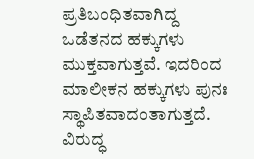ಪ್ರತಿಬಂಧಿತವಾಗಿದ್ದ ಒಡೆತನದ ಹಕ್ಕುಗಳು ಮುಕ್ತವಾಗುತ್ತವೆ. ಇದರಿಂದ ಮಾಲೀಕನ ಹಕ್ಕುಗಳು ಪುನಃ ಸ್ಥಾಪಿತವಾದಂತಾಗುತ್ತದೆ. ವಿರುದ್ಧ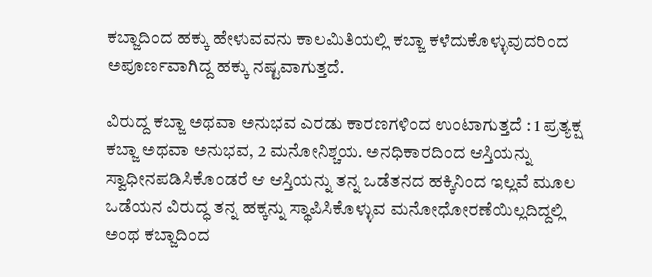ಕಬ್ಜಾದಿಂದ ಹಕ್ಕು ಹೇಳುವವನು ಕಾಲಮಿತಿಯಲ್ಲಿ ಕಬ್ಜಾ ಕಳೆದುಕೊಳ್ಳುವುದರಿಂದ ಅಪೂರ್ಣವಾಗಿದ್ದ ಹಕ್ಕು ನಷ್ಟವಾಗುತ್ತದೆ.

ವಿರುದ್ದ ಕಬ್ಜಾ ಅಥವಾ ಅನುಭವ ಎರಡು ಕಾರಣಗಳಿಂದ ಉಂಟಾಗುತ್ತದೆ : 1 ಪ್ರತ್ಯಕ್ಷ ಕಬ್ಜಾ ಅಥವಾ ಅನುಭವ, 2 ಮನೋನಿಶ್ಚಯ. ಅನಧಿಕಾರದಿಂದ ಆಸ್ತಿಯನ್ನು ಸ್ವಾಧೀನಪಡಿಸಿಕೊಂಡರೆ ಆ ಆಸ್ತಿಯನ್ನು ತನ್ನ ಒಡೆತನದ ಹಕ್ಕಿನಿಂದ ಇಲ್ಲವೆ ಮೂಲ ಒಡೆಯನ ವಿರುದ್ಧ ತನ್ನ ಹಕ್ಕನ್ನು ಸ್ಥಾಪಿಸಿಕೊಳ್ಳುವ ಮನೋಧೋರಣೆಯಿಲ್ಲದಿದ್ದಲ್ಲಿ ಅಂಥ ಕಬ್ಜಾದಿಂದ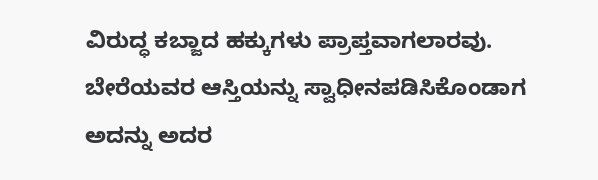ವಿರುದ್ಧ ಕಬ್ಜಾದ ಹಕ್ಕುಗಳು ಪ್ರಾಪ್ತವಾಗಲಾರವು. ಬೇರೆಯವರ ಆಸ್ತಿಯನ್ನು ಸ್ವಾಧೀನಪಡಿಸಿಕೊಂಡಾಗ ಅದನ್ನು ಅದರ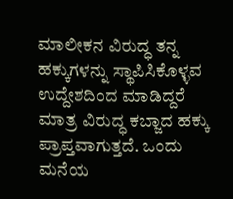ಮಾಲೀಕನ ವಿರುದ್ಧ ತನ್ನ ಹಕ್ಕುಗಳನ್ನು ಸ್ಥಾಪಿಸಿಕೊಳ್ಳವ ಉದ್ದೇಶದಿಂದ ಮಾಡಿದ್ದರೆ ಮಾತ್ರ ವಿರುದ್ಧ ಕಬ್ಜಾದ ಹಕ್ಕು ಪ್ರಾಪ್ತವಾಗುತ್ತದೆ. ಒಂದು ಮನೆಯ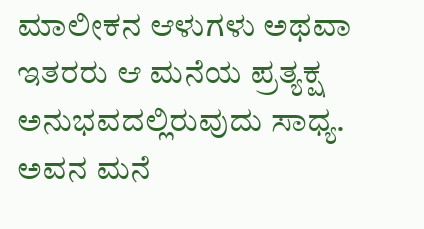ಮಾಲೀಕನ ಆಳುಗಳು ಅಥವಾ ಇತರರು ಆ ಮನೆಯ ಪ್ರತ್ಯಕ್ಷ ಅನುಭವದಲ್ಲಿರುವುದು ಸಾಧ್ಯ. ಅವನ ಮನೆ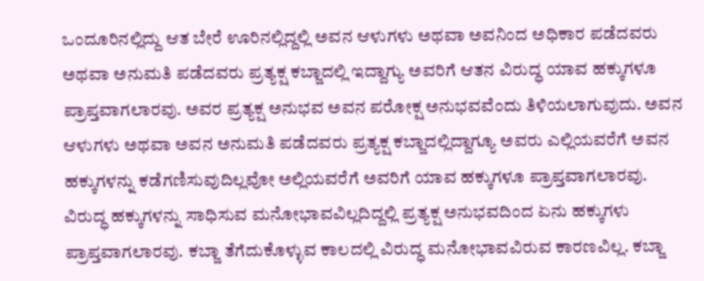ಒಂದೂರಿನಲ್ಲಿದ್ದು ಆತ ಬೇರೆ ಊರಿನಲ್ಲಿದ್ದಲ್ಲಿ ಅವನ ಆಳುಗಳು ಅಥವಾ ಅವನಿಂದ ಅಧಿಕಾರ ಪಡೆದವರು ಅಥವಾ ಅನುಮತಿ ಪಡೆದವರು ಪ್ರತ್ಯಕ್ಷ ಕಬ್ಜಾದಲ್ಲಿ ಇದ್ದಾಗ್ಯು ಅವರಿಗೆ ಆತನ ವಿರುದ್ಧ ಯಾವ ಹಕ್ಕುಗಳೂ ಪ್ರಾಪ್ತವಾಗಲಾರವು. ಅವರ ಪ್ರತ್ಯಕ್ಷ ಅನುಭವ ಅವನ ಪರೋಕ್ಷ ಅನುಭವವೆಂದು ತಿಳಿಯಲಾಗುವುದು. ಅವನ ಆಳುಗಳು ಅಥವಾ ಅವನ ಅನುಮತಿ ಪಡೆದವರು ಪ್ರತ್ಯಕ್ಷ ಕಬ್ಜಾದಲ್ಲಿದ್ದಾಗ್ಯೂ ಅವರು ಎಲ್ಲಿಯವರೆಗೆ ಅವನ ಹಕ್ಕುಗಳನ್ನು ಕಡೆಗಣಿಸುವುದಿಲ್ಲವೋ ಅಲ್ಲಿಯವರೆಗೆ ಅವರಿಗೆ ಯಾವ ಹಕ್ಕುಗಳೂ ಪ್ರಾಪ್ತವಾಗಲಾರವು. ವಿರುದ್ಧ ಹಕ್ಕುಗಳನ್ನು ಸಾಧಿಸುವ ಮನೋಭಾವವಿಲ್ಲದಿದ್ದಲ್ಲಿ ಪ್ರತ್ಯಕ್ಷ ಅನುಭವದಿಂದ ಏನು ಹಕ್ಕುಗಳು ಪ್ರಾಪ್ತವಾಗಲಾರವು. ಕಬ್ಜಾ ತೆಗೆದುಕೊಳ್ಳುವ ಕಾಲದಲ್ಲಿ ವಿರುದ್ಧ ಮನೋಭಾವವಿರುವ ಕಾರಣವಿಲ್ಲ. ಕಬ್ಜಾ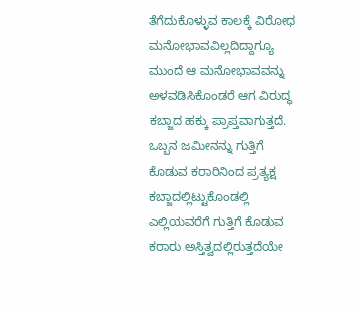ತೆಗೆದುಕೊಳ್ಳುವ ಕಾಲಕ್ಕೆ ವಿರೋಧ ಮನೋಭಾವವಿಲ್ಲದಿದ್ದಾಗ್ಯೂ ಮುಂದೆ ಆ ಮನೋಭಾವವನ್ನು ಅಳವಡಿಸಿಕೊಂಡರೆ ಆಗ ವಿರುದ್ಧ ಕಬ್ಜಾದ ಹಕ್ಕು ಪ್ರಾಪ್ತವಾಗುತ್ತದೆ. ಒಬ್ಬನ ಜಮೀನನ್ನು ಗುತ್ತಿಗೆ ಕೊಡುವ ಕರಾರಿನಿಂದ ಪ್ರತ್ಯಕ್ಷ ಕಬ್ಜಾದಲ್ಲಿಟ್ಟುಕೊಂಡಲ್ಲಿ ಎಲ್ಲಿಯವರೆಗೆ ಗುತ್ತಿಗೆ ಕೊಡುವ ಕರಾರು ಅಸ್ತಿತ್ವದಲ್ಲಿರುತ್ತದೆಯೇ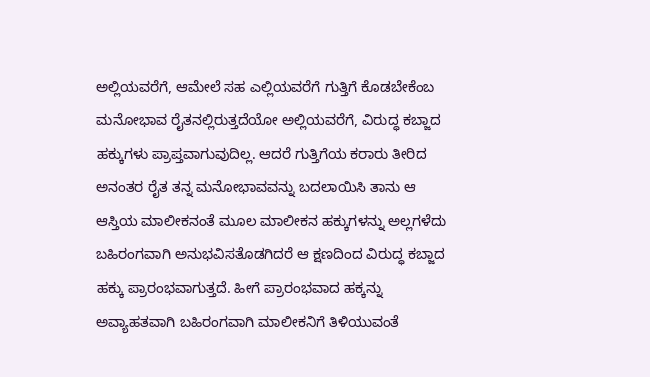ಅಲ್ಲಿಯವರೆಗೆ, ಆಮೇಲೆ ಸಹ ಎಲ್ಲಿಯವರೆಗೆ ಗುತ್ತಿಗೆ ಕೊಡಬೇಕೆಂಬ ಮನೋಭಾವ ರೈತನಲ್ಲಿರುತ್ತದೆಯೋ ಅಲ್ಲಿಯವರೆಗೆ, ವಿರುದ್ಧ ಕಬ್ಜಾದ ಹಕ್ಕುಗಳು ಪ್ರಾಪ್ತವಾಗುವುದಿಲ್ಲ. ಆದರೆ ಗುತ್ತಿಗೆಯ ಕರಾರು ತೀರಿದ ಅನಂತರ ರೈತ ತನ್ನ ಮನೋಭಾವವನ್ನು ಬದಲಾಯಿಸಿ ತಾನು ಆ ಆಸ್ತಿಯ ಮಾಲೀಕನಂತೆ ಮೂಲ ಮಾಲೀಕನ ಹಕ್ಕುಗಳನ್ನು ಅಲ್ಲಗಳೆದು ಬಹಿರಂಗವಾಗಿ ಅನುಭವಿಸತೊಡಗಿದರೆ ಆ ಕ್ಷಣದಿಂದ ವಿರುದ್ಧ ಕಬ್ಜಾದ ಹಕ್ಕು ಪ್ರಾರಂಭವಾಗುತ್ತದೆ. ಹೀಗೆ ಪ್ರಾರಂಭವಾದ ಹಕ್ಕನ್ನು ಅವ್ಯಾಹತವಾಗಿ ಬಹಿರಂಗವಾಗಿ ಮಾಲೀಕನಿಗೆ ತಿಳಿಯುವಂತೆ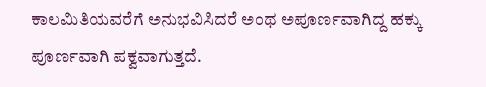ಕಾಲಮಿತಿಯವರೆಗೆ ಅನುಭವಿಸಿದರೆ ಅಂಥ ಅಪೂರ್ಣವಾಗಿದ್ದ ಹಕ್ಕು ಪೂರ್ಣವಾಗಿ ಪಕ್ವವಾಗುತ್ತದೆ.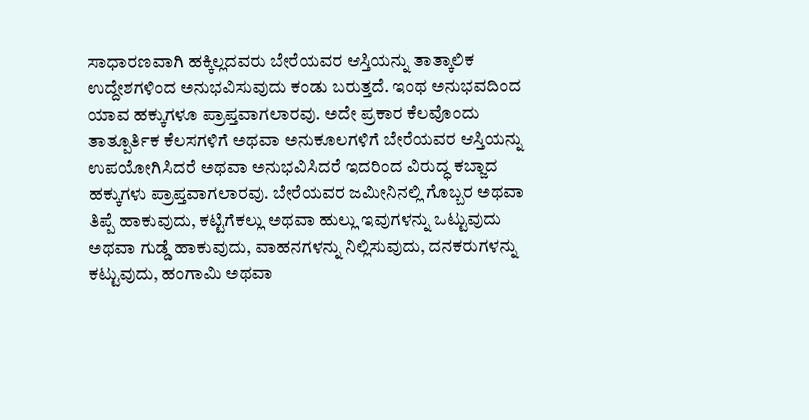ಸಾಧಾರಣವಾಗಿ ಹಕ್ಕಿಲ್ಲದವರು ಬೇರೆಯವರ ಆಸ್ತಿಯನ್ನು ತಾತ್ಕಾಲಿಕ ಉದ್ದೇಶಗಳಿಂದ ಅನುಭವಿಸುವುದು ಕಂಡು ಬರುತ್ತದೆ. ಇಂಥ ಅನುಭವದಿಂದ ಯಾವ ಹಕ್ಕುಗಳೂ ಪ್ರಾಪ್ತವಾಗಲಾರವು. ಅದೇ ಪ್ರಕಾರ ಕೆಲವೊಂದು ತಾತ್ಪೂರ್ತಿಕ ಕೆಲಸಗಳಿಗೆ ಅಥವಾ ಅನುಕೂಲಗಳಿಗೆ ಬೇರೆಯವರ ಆಸ್ತಿಯನ್ನು ಉಪಯೋಗಿಸಿದರೆ ಅಥವಾ ಅನುಭವಿಸಿದರೆ ಇದರಿಂದ ವಿರುದ್ಧ ಕಬ್ಜಾದ ಹಕ್ಕುಗಳು ಪ್ರಾಪ್ತವಾಗಲಾರವು. ಬೇರೆಯವರ ಜಮೀನಿನಲ್ಲಿ ಗೊಬ್ಬರ ಅಥವಾ ತಿಪ್ಪೆ ಹಾಕುವುದು, ಕಟ್ಟಿಗೆಕಲ್ಲು ಅಥವಾ ಹುಲ್ಲು ಇವುಗಳನ್ನು ಒಟ್ಟುವುದು ಅಥವಾ ಗುಡ್ಡೆ ಹಾಕುವುದು, ವಾಹನಗಳನ್ನು ನಿಲ್ಲಿಸುವುದು, ದನಕರುಗಳನ್ನು ಕಟ್ಟುವುದು, ಹಂಗಾಮಿ ಅಥವಾ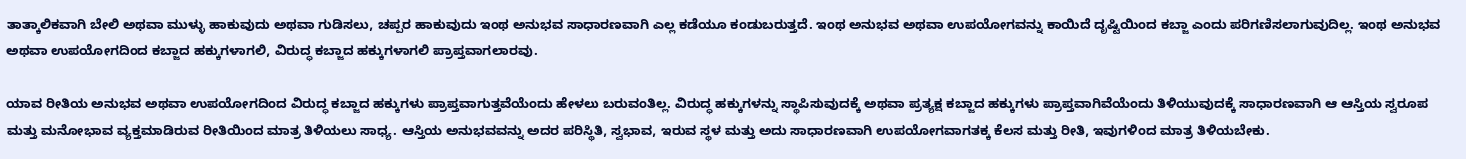ತಾತ್ಕಾಲಿಕವಾಗಿ ಬೇಲಿ ಅಥವಾ ಮುಳ್ಳು ಹಾಕುವುದು ಅಥವಾ ಗುಡಿಸಲು, ಚಪ್ಪರ ಹಾಕುವುದು ಇಂಥ ಅನುಭವ ಸಾಧಾರಣವಾಗಿ ಎಲ್ಲ ಕಡೆಯೂ ಕಂಡುಬರುತ್ತದೆ. ಇಂಥ ಅನುಭವ ಅಥವಾ ಉಪಯೋಗವನ್ನು ಕಾಯಿದೆ ದೃಷ್ಟಿಯಿಂದ ಕಬ್ಜಾ ಎಂದು ಪರಿಗಣಿಸಲಾಗುವುದಿಲ್ಲ. ಇಂಥ ಅನುಭವ ಅಥವಾ ಉಪಯೋಗದಿಂದ ಕಬ್ಜಾದ ಹಕ್ಕುಗಳಾಗಲಿ, ವಿರುದ್ಧ ಕಬ್ಜಾದ ಹಕ್ಕುಗಳಾಗಲಿ ಪ್ರಾಪ್ತವಾಗಲಾರವು.

ಯಾವ ರೀತಿಯ ಅನುಭವ ಅಥವಾ ಉಪಯೋಗದಿಂದ ವಿರುದ್ಧ ಕಬ್ಜಾದ ಹಕ್ಕುಗಳು ಪ್ರಾಪ್ತವಾಗುತ್ತವೆಯೆಂದು ಹೇಳಲು ಬರುವಂತಿಲ್ಲ. ವಿರುದ್ಧ ಹಕ್ಕುಗಳನ್ನು ಸ್ಥಾಪಿಸುವುದಕ್ಕೆ ಅಥವಾ ಪ್ರತ್ಯಕ್ಷ ಕಬ್ಜಾದ ಹಕ್ಕುಗಳು ಪ್ರಾಪ್ತವಾಗಿವೆಯೆಂದು ತಿಳಿಯುವುದಕ್ಕೆ ಸಾಧಾರಣವಾಗಿ ಆ ಆಸ್ತಿಯ ಸ್ವರೂಪ ಮತ್ತು ಮನೋಭಾವ ವ್ಯಕ್ತಮಾಡಿರುವ ರೀತಿಯಿಂದ ಮಾತ್ರ ತಿಳಿಯಲು ಸಾಧ್ಯ. ಆಸ್ತಿಯ ಅನುಭವವನ್ನು ಅದರ ಪರಿಸ್ಥಿತಿ, ಸ್ವಭಾವ, ಇರುವ ಸ್ಥಳ ಮತ್ತು ಅದು ಸಾಧಾರಣವಾಗಿ ಉಪಯೋಗವಾಗತಕ್ಕ ಕೆಲಸ ಮತ್ತು ರೀತಿ, ಇವುಗಳಿಂದ ಮಾತ್ರ ತಿಳಿಯಬೇಕು.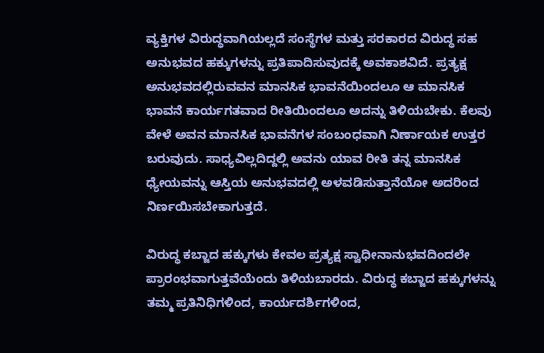ವ್ಯಕ್ತಿಗಳ ವಿರುದ್ಧವಾಗಿಯಲ್ಲದೆ ಸಂಸ್ಥೆಗಳ ಮತ್ತು ಸರಕಾರದ ವಿರುದ್ಧ ಸಹ ಅನುಭವದ ಹಕ್ಕುಗಳನ್ನು ಪ್ರತಿಪಾದಿಸುವುದಕ್ಕೆ ಅವಕಾಶವಿದೆ. ಪ್ರತ್ಯಕ್ಷ ಅನುಭವದಲ್ಲಿರುವವನ ಮಾನಸಿಕ ಭಾವನೆಯಿಂದಲೂ ಆ ಮಾನಸಿಕ ಭಾವನೆ ಕಾರ್ಯಗತವಾದ ರೀತಿಯಿಂದಲೂ ಅದನ್ನು ತಿಳಿಯಬೇಕು. ಕೆಲವು ವೇಳೆ ಅವನ ಮಾನಸಿಕ ಭಾವನೆಗಳ ಸಂಬಂಧವಾಗಿ ನಿರ್ಣಾಯಕ ಉತ್ತರ ಬರುವುದು. ಸಾಧ್ಯವಿಲ್ಲದಿದ್ದಲ್ಲಿ ಅವನು ಯಾವ ರೀತಿ ತನ್ನ ಮಾನಸಿಕ ಧ್ಯೇಯವನ್ನು ಆಸ್ತಿಯ ಅನುಭವದಲ್ಲಿ ಅಳವಡಿಸುತ್ತಾನೆಯೋ ಅದರಿಂದ ನಿರ್ಣಯಿಸಬೇಕಾಗುತ್ತದೆ.

ವಿರುದ್ಧ ಕಬ್ಜಾದ ಹಕ್ಕುಗಳು ಕೇವಲ ಪ್ರತ್ಯಕ್ಷ ಸ್ವಾಧೀನಾನುಭವದಿಂದಲೇ ಪ್ರಾರಂಭವಾಗುತ್ತವೆಯೆಂದು ತಿಳಿಯಬಾರದು. ವಿರುದ್ಧ ಕಬ್ಜಾದ ಹಕ್ಕುಗಳನ್ನು ತಮ್ಮ ಪ್ರತಿನಿಧಿಗಳಿಂದ, ಕಾರ್ಯದರ್ಶಿಗಳಿಂದ,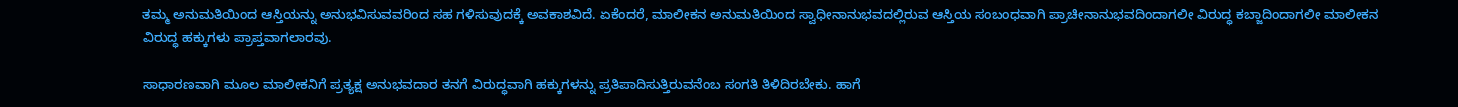ತಮ್ಮ ಅನುಮತಿಯಿಂದ ಆಸ್ತಿಯನ್ನು ಅನುಭವಿಸುವವರಿಂದ ಸಹ ಗಳಿಸುವುದಕ್ಕೆ ಅವಕಾಶವಿದೆ. ಏಕೆಂದರೆ, ಮಾಲೀಕನ ಅನುಮತಿಯಿಂದ ಸ್ವಾಧೀನಾನುಭವದಲ್ಲಿರುವ ಆಸ್ತಿಯ ಸಂಬಂಧವಾಗಿ ಪ್ರಾಚೀನಾನುಭವದಿಂದಾಗಲೀ ವಿರುದ್ಧ ಕಬ್ಜಾದಿಂದಾಗಲೀ ಮಾಲೀಕನ ವಿರುದ್ಧ ಹಕ್ಕುಗಳು ಪ್ರಾಪ್ತವಾಗಲಾರವು.

ಸಾಧಾರಣವಾಗಿ ಮೂಲ ಮಾಲೀಕನಿಗೆ ಪ್ರತ್ಯಕ್ಷ ಅನುಭವದಾರ ತನಗೆ ವಿರುದ್ಧವಾಗಿ ಹಕ್ಕುಗಳನ್ನು ಪ್ರತಿಪಾದಿಸುತ್ತಿರುವನೆಂಬ ಸಂಗತಿ ತಿಳಿದಿರಬೇಕು. ಹಾಗೆ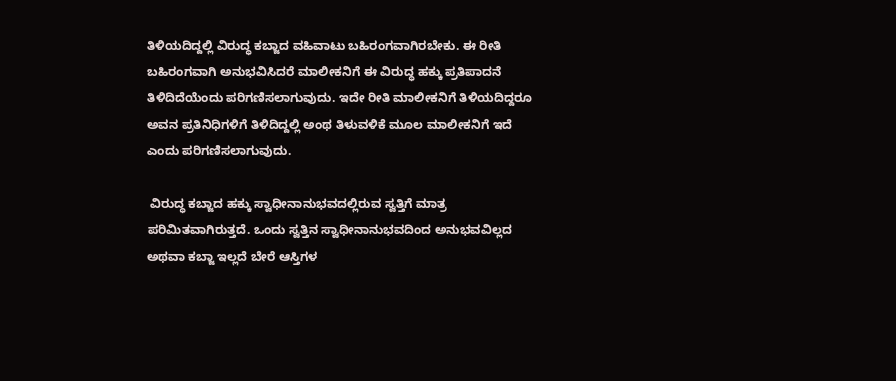ತಿಳಿಯದಿದ್ದಲ್ಲಿ ವಿರುದ್ಧ ಕಬ್ಜಾದ ವಹಿವಾಟು ಬಹಿರಂಗವಾಗಿರಬೇಕು. ಈ ರೀತಿ ಬಹಿರಂಗವಾಗಿ ಅನುಭವಿಸಿದರೆ ಮಾಲೀಕನಿಗೆ ಈ ವಿರುದ್ಧ ಹಕ್ಕು ಪ್ರತಿಪಾದನೆ ತಿಳಿದಿದೆಯೆಂದು ಪರಿಗಣಿಸಲಾಗುವುದು. ಇದೇ ರೀತಿ ಮಾಲೀಕನಿಗೆ ತಿಳಿಯದಿದ್ದರೂ ಅವನ ಪ್ರತಿನಿಧಿಗಳಿಗೆ ತಿಳಿದಿದ್ದಲ್ಲಿ ಅಂಥ ತಿಳುವಳಿಕೆ ಮೂಲ ಮಾಲೀಕನಿಗೆ ಇದೆ ಎಂದು ಪರಿಗಣಿಸಲಾಗುವುದು.

 ವಿರುದ್ಧ ಕಬ್ಜಾದ ಹಕ್ಕು ಸ್ವಾಧೀನಾನುಭವದಲ್ಲಿರುವ ಸ್ವತ್ತಿಗೆ ಮಾತ್ರ ಪರಿಮಿತವಾಗಿರುತ್ತದೆ. ಒಂದು ಸ್ವತ್ತಿನ ಸ್ವಾಧೀನಾನುಭವದಿಂದ ಅನುಭವವಿಲ್ಲದ ಅಥವಾ ಕಬ್ಜಾ ಇಲ್ಲದೆ ಬೇರೆ ಆಸ್ತಿಗಳ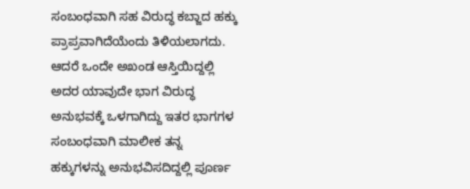ಸಂಬಂಧವಾಗಿ ಸಹ ವಿರುದ್ಧ ಕಬ್ಜಾದ ಹಕ್ಕು ಪ್ರಾಪ್ರವಾಗಿದೆಯೆಂದು ತಿಳಿಯಲಾಗದು. ಆದರೆ ಒಂದೇ ಅಖಂಡ ಆಸ್ತಿಯಿದ್ದಲ್ಲಿ ಅದರ ಯಾವುದೇ ಭಾಗ ವಿರುದ್ಧ ಅನುಭವಕ್ಕೆ ಒಳಗಾಗಿದ್ದು ಇತರ ಭಾಗಗಳ ಸಂಬಂಧವಾಗಿ ಮಾಲೀಕ ತನ್ನ ಹಕ್ಕುಗಳನ್ನು ಅನುಭವಿಸದಿದ್ದಲ್ಲಿ ಪೂರ್ಣ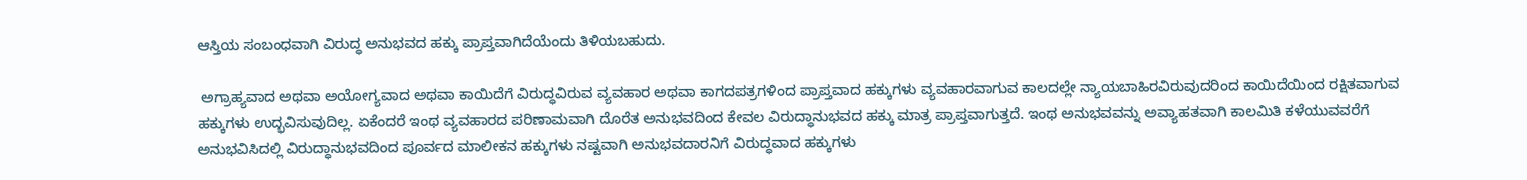ಆಸ್ತಿಯ ಸಂಬಂಧವಾಗಿ ವಿರುದ್ಧ ಅನುಭವದ ಹಕ್ಕು ಪ್ರಾಪ್ತವಾಗಿದೆಯೆಂದು ತಿಳಿಯಬಹುದು.

 ಅಗ್ರಾಹ್ಯವಾದ ಅಥವಾ ಅಯೋಗ್ಯವಾದ ಅಥವಾ ಕಾಯಿದೆಗೆ ವಿರುದ್ಧವಿರುವ ವ್ಯವಹಾರ ಅಥವಾ ಕಾಗದಪತ್ರಗಳಿಂದ ಪ್ರಾಪ್ತವಾದ ಹಕ್ಕುಗಳು ವ್ಯವಹಾರವಾಗುವ ಕಾಲದಲ್ಲೇ ನ್ಯಾಯಬಾಹಿರವಿರುವುದರಿಂದ ಕಾಯಿದೆಯಿಂದ ರಕ್ಷಿತವಾಗುವ ಹಕ್ಕುಗಳು ಉದ್ಭವಿಸುವುದಿಲ್ಲ. ಏಕೆಂದರೆ ಇಂಥ ವ್ಯವಹಾರದ ಪರಿಣಾಮವಾಗಿ ದೊರೆತ ಅನುಭವದಿಂದ ಕೇವಲ ವಿರುದ್ಧಾನುಭವದ ಹಕ್ಕು ಮಾತ್ರ ಪ್ರಾಪ್ತವಾಗುತ್ತದೆ. ಇಂಥ ಅನುಭವವನ್ನು ಅವ್ಯಾಹತವಾಗಿ ಕಾಲಮಿತಿ ಕಳೆಯುವವರೆಗೆ ಅನುಭವಿಸಿದಲ್ಲಿ ವಿರುದ್ಧಾನುಭವದಿಂದ ಪೂರ್ವದ ಮಾಲೀಕನ ಹಕ್ಕುಗಳು ನಷ್ಟವಾಗಿ ಅನುಭವದಾರನಿಗೆ ವಿರುದ್ಧವಾದ ಹಕ್ಕುಗಳು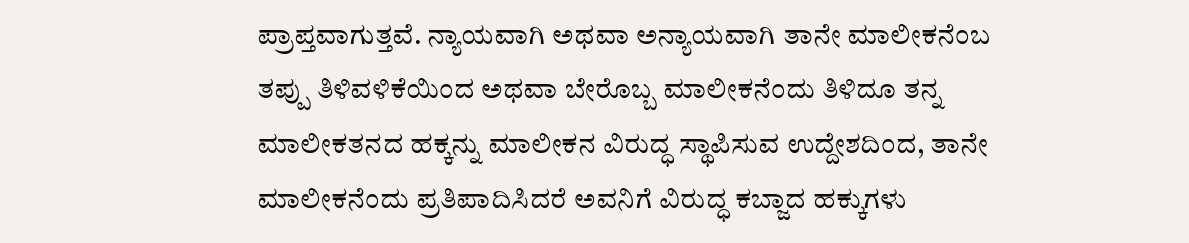ಪ್ರಾಪ್ತವಾಗುತ್ತವೆ. ನ್ಯಾಯವಾಗಿ ಅಥವಾ ಅನ್ಯಾಯವಾಗಿ ತಾನೇ ಮಾಲೀಕನೆಂಬ ತಪ್ಪು ತಿಳಿವಳಿಕೆಯಿಂದ ಅಥವಾ ಬೇರೊಬ್ಬ ಮಾಲೀಕನೆಂದು ತಿಳಿದೂ ತನ್ನ ಮಾಲೀಕತನದ ಹಕ್ಕನ್ನು ಮಾಲೀಕನ ವಿರುದ್ಧ ಸ್ಥಾಪಿಸುವ ಉದ್ದೇಶದಿಂದ, ತಾನೇ ಮಾಲೀಕನೆಂದು ಪ್ರತಿಪಾದಿಸಿದರೆ ಅವನಿಗೆ ವಿರುದ್ಧ ಕಬ್ಜಾದ ಹಕ್ಕುಗಳು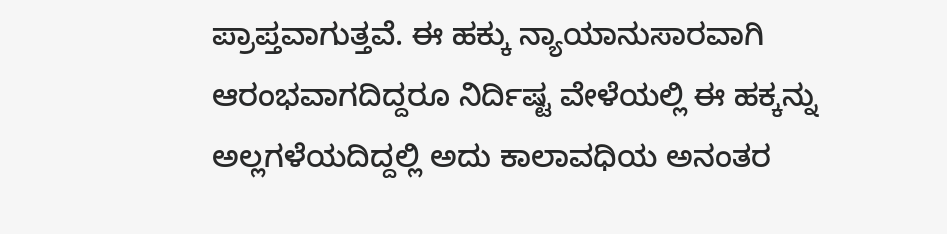ಪ್ರಾಪ್ತವಾಗುತ್ತವೆ. ಈ ಹಕ್ಕು ನ್ಯಾಯಾನುಸಾರವಾಗಿ ಆರಂಭವಾಗದಿದ್ದರೂ ನಿರ್ದಿಷ್ಟ ವೇಳೆಯಲ್ಲಿ ಈ ಹಕ್ಕನ್ನು ಅಲ್ಲಗಳೆಯದಿದ್ದಲ್ಲಿ ಅದು ಕಾಲಾವಧಿಯ ಅನಂತರ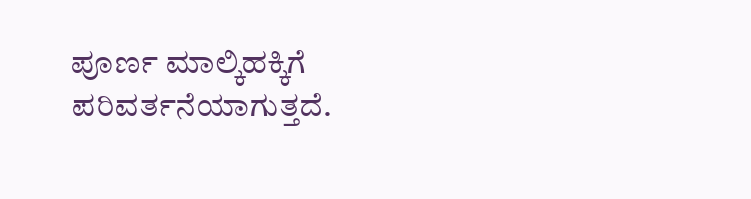ಪೂರ್ಣ ಮಾಲ್ಕಿಹಕ್ಕಿಗೆ ಪರಿವರ್ತನೆಯಾಗುತ್ತದೆ.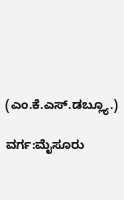(ಎಂ.ಕೆ.ಎಸ್.ಡಬ್ಲ್ಯೂ.)

ವರ್ಗ:ಮೈಸೂರು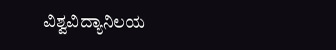ವಿಶ್ವವಿದ್ಯಾನಿಲಯ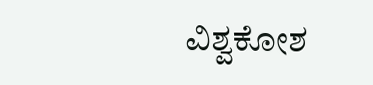ವಿಶ್ವಕೋಶ